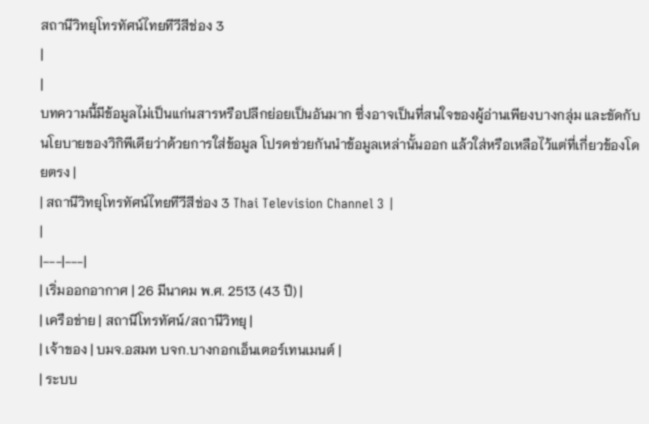สถานีวิทยุโทรทัศน์ไทยทีวีสีช่อง 3
|
|
บทความนี้มีข้อมูลไม่เป็นแก่นสารหรือปลีกย่อยเป็นอันมาก ซึ่งอาจเป็นที่สนใจของผู้อ่านเพียงบางกลุ่ม และขัดกับนโยบายของวิกิพีเดียว่าด้วยการใส่ข้อมูล โปรดช่วยกันนำข้อมูลเหล่านั้นออก แล้วใส่หรือเหลือไว้แต่ที่เกี่ยวข้องโดยตรง |
| สถานีวิทยุโทรทัศน์ไทยทีวีสีช่อง 3 Thai Television Channel 3 |
|
|---|---|
| เริ่มออกอากาศ | 26 มีนาคม พ.ศ. 2513 (43 ปี) |
| เครือข่าย | สถานีโทรทัศน์/สถานีวิทยุ |
| เจ้าของ | บมจ.อสมท บจก.บางกอกเอ็นเตอร์เทนเมนต์ |
| ระบบ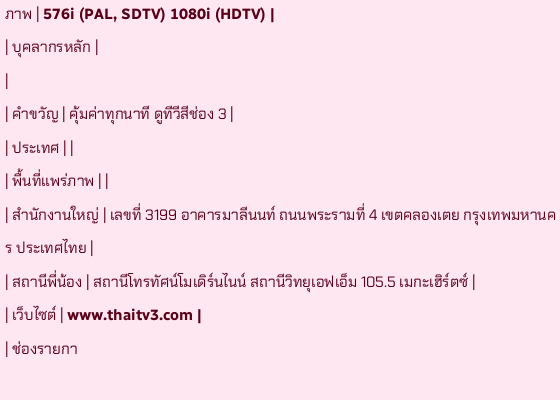ภาพ | 576i (PAL, SDTV) 1080i (HDTV) |
| บุคลากรหลัก |
|
| คำขวัญ | คุ้มค่าทุกนาที ดูทีวีสีช่อง 3 |
| ประเทศ | |
| พื้นที่แพร่ภาพ | |
| สำนักงานใหญ่ | เลขที่ 3199 อาคารมาลีนนท์ ถนนพระรามที่ 4 เขตคลองเตย กรุงเทพมหานคร ประเทศไทย |
| สถานีพี่น้อง | สถานีโทรทัศน์โมเดิร์นไนน์ สถานีวิทยุเอฟเอ็ม 105.5 เมกะเฮิร์ตซ์ |
| เว็บไซต์ | www.thaitv3.com |
| ช่องรายกา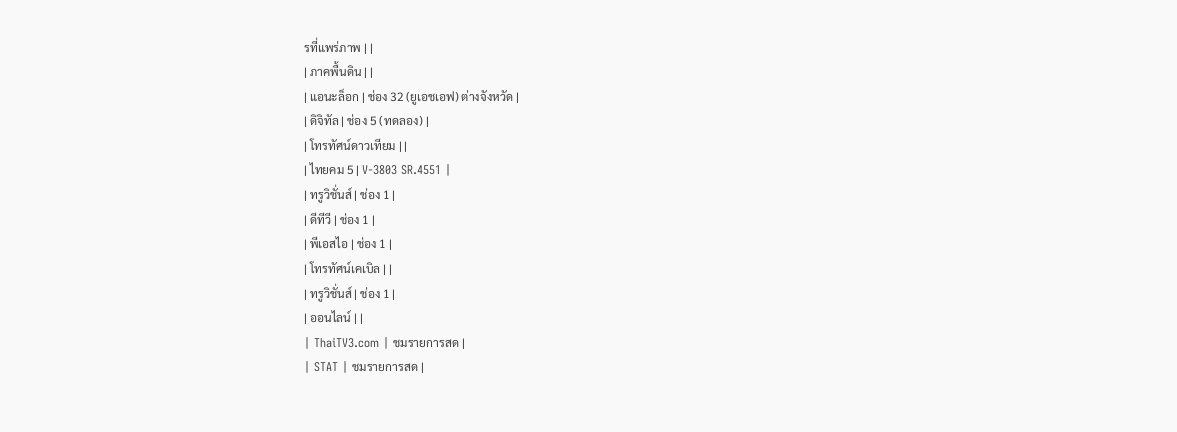รที่แพร่ภาพ | |
| ภาคพื้นดิน | |
| แอนะล็อก | ช่อง 32 (ยูเอชเอฟ) ต่างจังหวัด |
| ดิจิทัล | ช่อง 5 (ทดลอง) |
| โทรทัศน์ดาวเทียม | |
| ไทยคม 5 | V-3803 SR.4551 |
| ทรูวิชั่นส์ | ช่อง 1 |
| ดีทีวี | ช่อง 1 |
| พีเอสไอ | ช่อง 1 |
| โทรทัศน์เคเบิล | |
| ทรูวิชั่นส์ | ช่อง 1 |
| ออนไลน์ | |
| ThaiTV3.com | ชมรายการสด |
| STAT | ชมรายการสด |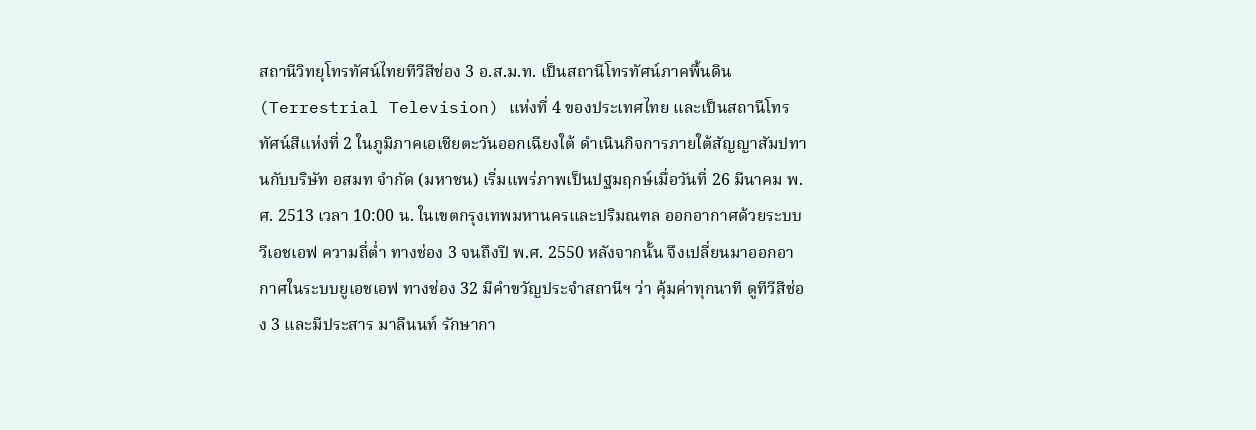สถานีวิทยุโทรทัศน์ไทยทีวีสีช่อง 3 อ.ส.ม.ท. เป็นสถานีโทรทัศน์ภาคพื้นดิน (Terrestrial Television) แห่งที่ 4 ของประเทศไทย และเป็นสถานีโทรทัศน์สีแห่งที่ 2 ในภูมิภาคเอเชียตะวันออกเฉียงใต้ ดำเนินกิจการภายใต้สัญญาสัมปทานกับบริษัท อสมท จำกัด (มหาชน) เริ่มแพร่ภาพเป็นปฐมฤกษ์เมื่อวันที่ 26 มีนาคม พ.ศ. 2513 เวลา 10:00 น. ในเขตกรุงเทพมหานครและปริมณฑล ออกอากาศด้วยระบบวีเอชเอฟ ความถี่ต่ำ ทางช่อง 3 จนถึงปี พ.ศ. 2550 หลังจากนั้น จึงเปลี่ยนมาออกอากาศในระบบยูเอชเอฟ ทางช่อง 32 มีคำขวัญประจำสถานีฯ ว่า คุ้มค่าทุกนาที ดูทีวีสีช่อง 3 และมีประสาร มาลีนนท์ รักษากา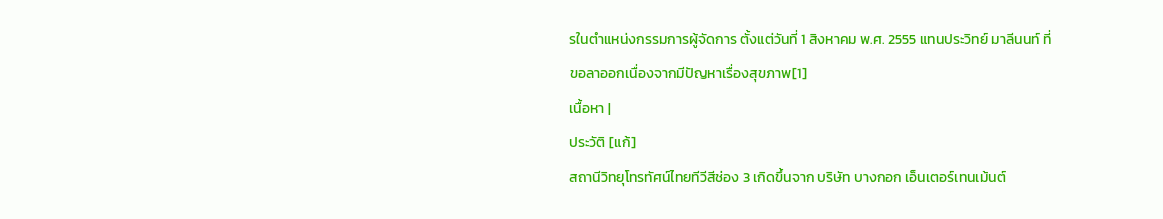รในตำแหน่งกรรมการผู้จัดการ ตั้งแต่วันที่ 1 สิงหาคม พ.ศ. 2555 แทนประวิทย์ มาลีนนท์ ที่ขอลาออกเนื่องจากมีปัญหาเรื่องสุขภาพ[1]
เนื้อหา |
ประวัติ [แก้]
สถานีวิทยุโทรทัศน์ไทยทีวีสีช่อง 3 เกิดขึ้นจาก บริษัท บางกอก เอ็นเตอร์เทนเม้นต์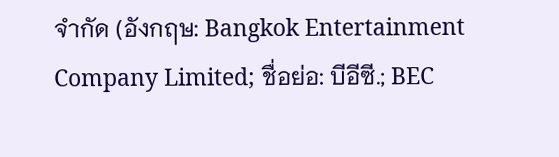จำกัด (อังกฤษ: Bangkok Entertainment Company Limited; ชื่อย่อ: บีอีซี.; BEC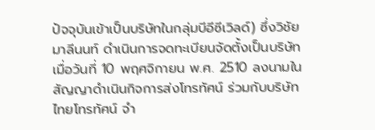ปัจจุบันเข้าเป็นบริษัทในกลุ่มบีอีซีเวิลด์) ซึ่งวิชัย มาลีนนท์ ดำเนินการจดทะเบียนจัดตั้งเป็นบริษัท เมื่อวันที่ 10 พฤศจิกายน พ.ศ. 2510 ลงนามในสัญญาดำเนินกิจการส่งโทรทัศน์ ร่วมกับบริษัท ไทยโทรทัศน์ จำ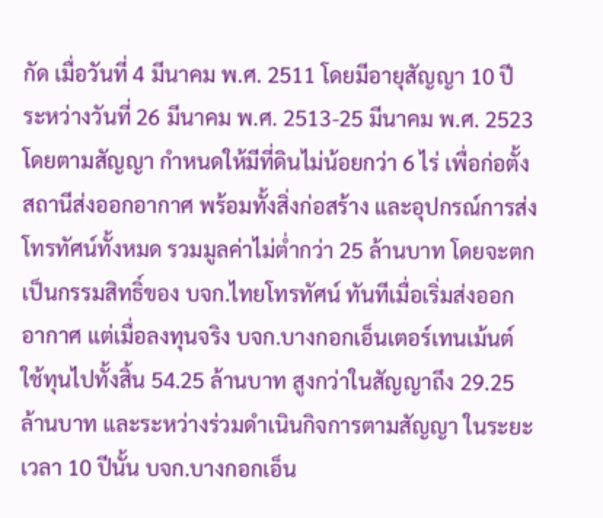กัด เมื่อวันที่ 4 มีนาคม พ.ศ. 2511 โดยมีอายุสัญญา 10 ปี ระหว่างวันที่ 26 มีนาคม พ.ศ. 2513-25 มีนาคม พ.ศ. 2523
โดยตามสัญญา กำหนดให้มีที่ดินไม่น้อยกว่า 6 ไร่ เพื่อก่อตั้งสถานีส่งออกอากาศ พร้อมทั้งสิ่งก่อสร้าง และอุปกรณ์การส่งโทรทัศน์ทั้งหมด รวมมูลค่าไม่ต่ำกว่า 25 ล้านบาท โดยจะตกเป็นกรรมสิทธิ์ของ บจก.ไทยโทรทัศน์ ทันทีเมื่อเริ่มส่งออกอากาศ แต่เมื่อลงทุนจริง บจก.บางกอกเอ็นเตอร์เทนเม้นต์ ใช้ทุนไปทั้งสิ้น 54.25 ล้านบาท สูงกว่าในสัญญาถึง 29.25 ล้านบาท และระหว่างร่วมดำเนินกิจการตามสัญญา ในระยะเวลา 10 ปีนั้น บจก.บางกอกเอ็น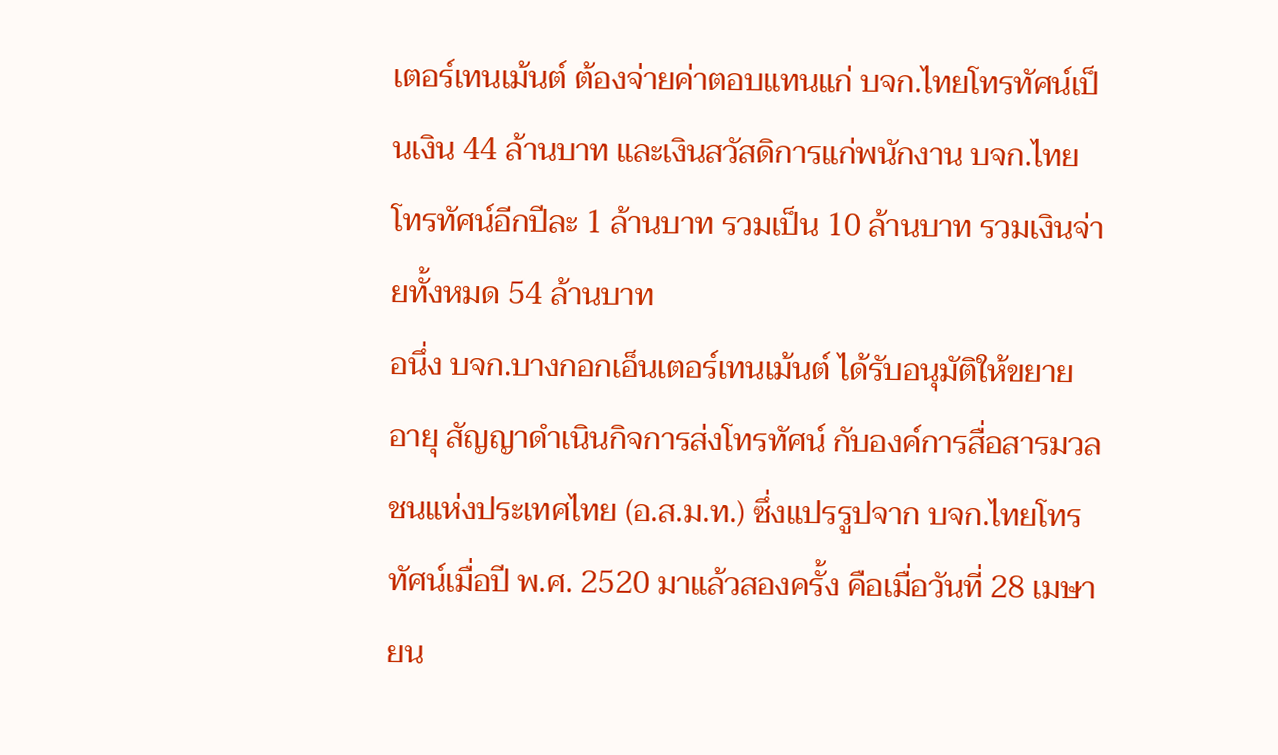เตอร์เทนเม้นต์ ต้องจ่ายค่าตอบแทนแก่ บจก.ไทยโทรทัศน์เป็นเงิน 44 ล้านบาท และเงินสวัสดิการแก่พนักงาน บจก.ไทยโทรทัศน์อีกปีละ 1 ล้านบาท รวมเป็น 10 ล้านบาท รวมเงินจ่ายทั้งหมด 54 ล้านบาท
อนึ่ง บจก.บางกอกเอ็นเตอร์เทนเม้นต์ ได้รับอนุมัติให้ขยายอายุ สัญญาดำเนินกิจการส่งโทรทัศน์ กับองค์การสื่อสารมวลชนแห่งประเทศไทย (อ.ส.ม.ท.) ซึ่งแปรรูปจาก บจก.ไทยโทรทัศน์เมื่อปี พ.ศ. 2520 มาแล้วสองครั้ง คือเมื่อวันที่ 28 เมษายน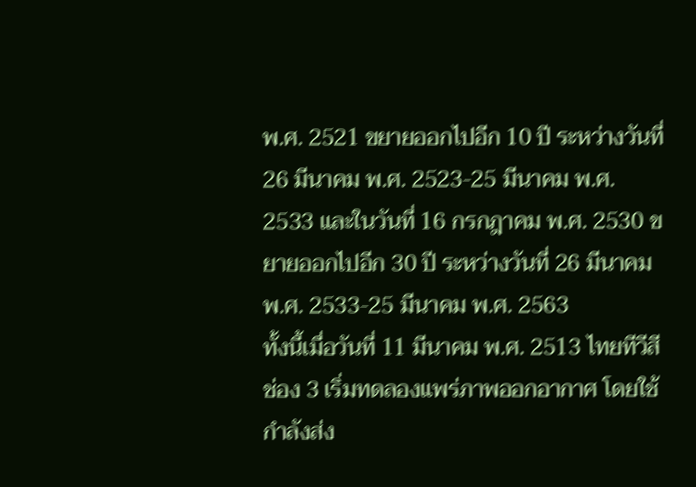พ.ศ. 2521 ขยายออกไปอีก 10 ปี ระหว่างวันที่ 26 มีนาคม พ.ศ. 2523-25 มีนาคม พ.ศ. 2533 และในวันที่ 16 กรกฎาคม พ.ศ. 2530 ขยายออกไปอีก 30 ปี ระหว่างวันที่ 26 มีนาคม พ.ศ. 2533-25 มีนาคม พ.ศ. 2563
ทั้งนี้เมื่อวันที่ 11 มีนาคม พ.ศ. 2513 ไทยทีวีสีช่อง 3 เริ่มทดลองแพร่ภาพออกอากาศ โดยใช้กำลังส่ง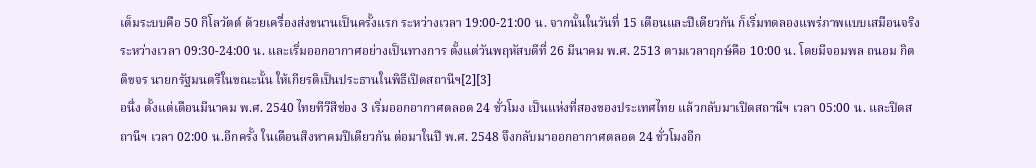เต็มระบบคือ 50 กิโลวัตต์ ด้วยเครื่องส่งขนานเป็นครั้งแรก ระหว่างเวลา 19:00-21:00 น. จากนั้นในวันที่ 15 เดือนและปีเดียวกัน ก็เริ่มทดลองแพร่ภาพแบบเสมือนจริง ระหว่างเวลา 09:30-24:00 น. และเริ่มออกอากาศอย่างเป็นทางการ ตั้งแต่วันพฤหัสบดีที่ 26 มีนาคม พ.ศ. 2513 ตามเวลาฤกษ์คือ 10:00 น. โดยมีจอมพล ถนอม กิตติขจร นายกรัฐมนตรีในขณะนั้น ให้เกียรติเป็นประธานในพิธีเปิดสถานีฯ[2][3]
อนึ่ง ตั้งแต่เดือนมีนาคม พ.ศ. 2540 ไทยทีวีสีช่อง 3 เริ่มออกอากาศตลอด 24 ชั่วโมง เป็นแห่งที่สองของประเทศไทย แล้วกลับมาเปิดสถานีฯ เวลา 05:00 น. และปิดสถานีฯ เวลา 02:00 น.อีกครั้ง ในเดือนสิงหาคมปีเดียวกัน ต่อมาในปี พ.ศ. 2548 จึงกลับมาออกอากาศตลอด 24 ชั่วโมงอีก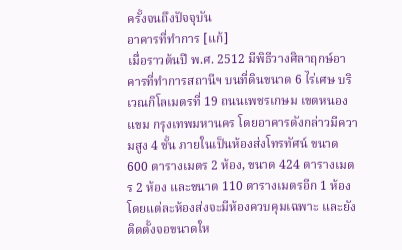ครั้งจนถึงปัจจุบัน
อาคารที่ทำการ [แก้]
เมื่อราวต้นปี พ.ศ. 2512 มีพิธีวางศิลาฤกษ์อาคารที่ทำการสถานีฯ บนที่ดินขนาด 6 ไร่เศษ บริเวณกิโลเมตรที่ 19 ถนนเพชรเกษม เขตหนองแขม กรุงเทพมหานคร โดยอาคารดังกล่าวมีความสูง 4 ชั้น ภายในเป็นห้องส่งโทรทัศน์ ขนาด 600 ตารางเมตร 2 ห้อง, ขนาด 424 ตารางเมตร 2 ห้อง และขนาด 110 ตารางเมตรอีก 1 ห้อง โดยแต่ละห้องส่งจะมีห้องควบคุมเฉพาะ และยังติดตั้งจอขนาดให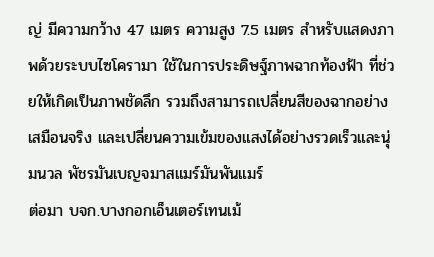ญ่ มีความกว้าง 47 เมตร ความสูง 7.5 เมตร สำหรับแสดงภาพด้วยระบบไซโครามา ใช้ในการประดิษฐ์ภาพฉากท้องฟ้า ที่ช่วยให้เกิดเป็นภาพชัดลึก รวมถึงสามารถเปลี่ยนสีของฉากอย่างเสมือนจริง และเปลี่ยนความเข้มของแสงได้อย่างรวดเร็วและนุ่มนวล พัชรมันเบญจมาสแมร์มันพันแมร์
ต่อมา บจก.บางกอกเอ็นเตอร์เทนเม้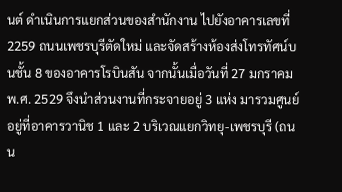นต์ ดำเนินการแยกส่วนของสำนักงาน ไปยังอาคารเลขที่ 2259 ถนนเพชรบุรีตัดใหม่ และจัดสร้างห้องส่งโทรทัศน์บนชั้น 8 ของอาคารโรบินสัน จากนั้นเมื่อวันที่ 27 มกราคม พ.ศ. 2529 จึงนำส่วนงานที่กระจายอยู่ 3 แห่ง มารวมศูนย์อยู่ที่อาคารวานิช 1 และ 2 บริเวณแยกวิทยุ-เพชรบุรี (ถนน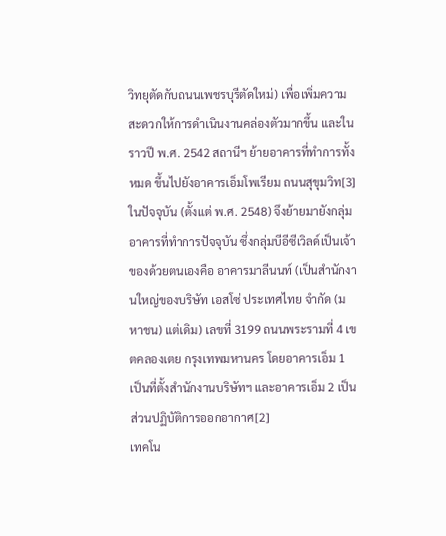วิทยุตัดกับถนนเพชรบุรีตัดใหม่) เพื่อเพิ่มความสะดวกให้การดำเนินงานคล่องตัวมากขึ้น และในราวปี พ.ศ. 2542 สถานีฯ ย้ายอาคารที่ทำการทั้งหมด ขึ้นไปยังอาคารเอ็มโพเรียม ถนนสุขุมวิท[3]
ในปัจจุบัน (ตั้งแต่ พ.ศ. 2548) จึงย้ายมายังกลุ่มอาคารที่ทำการปัจจุบัน ซึ่งกลุ่มบีอีซีเวิลด์เป็นเจ้าของด้วยตนเองคือ อาคารมาลีนนท์ (เป็นสำนักงานใหญ่ของบริษัท เอสโซ่ ประเทศไทย จำกัด (มหาชน) แต่เดิม) เลขที่ 3199 ถนนพระรามที่ 4 เขตคลองเตย กรุงเทพมหานคร โดยอาคารเอ็ม 1 เป็นที่ตั้งสำนักงานบริษัทฯ และอาคารเอ็ม 2 เป็นส่วนปฏิบัติการออกอากาศ[2]
เทคโน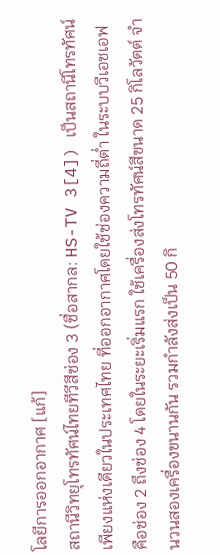โลยีการออกอากาศ [แก้]
สถานีวิทยุโทรทัศน์ไทยทีวีสีช่อง 3 (ชื่อสากล: HS-TV 3[4]) เป็นสถานีโทรทัศน์เพียงแห่งเดียวในประเทศไทย ที่ออกอากาศโดยใช้ช่องความถี่ต่ำ ในระบบวีเอชเอฟ คือช่อง 2 ถึงช่อง 4 โดยในระยะเริ่มแรก ใช้เครื่องส่งโทรทัศน์สีขนาด 25 กิโลวัตต์ จำนวนสองเครื่องขนานกัน รวมกำลังส่งเป็น 50 กิ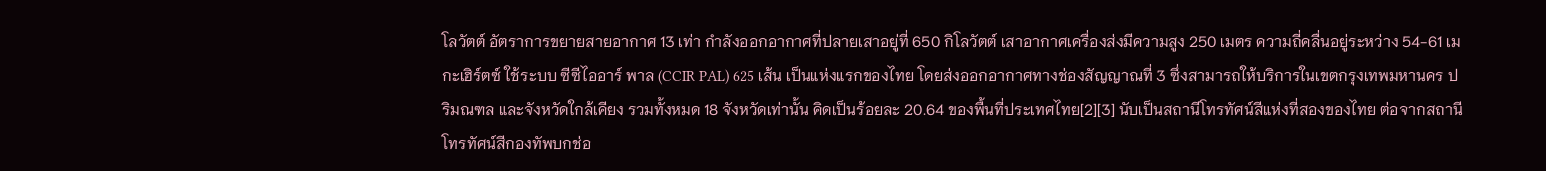โลวัตต์ อัตราการขยายสายอากาศ 13 เท่า กำลังออกอากาศที่ปลายเสาอยู่ที่ 650 กิโลวัตต์ เสาอากาศเครื่องส่งมีความสูง 250 เมตร ความถี่คลื่นอยู่ระหว่าง 54-61 เมกะเฮิร์ตซ์ ใช้ระบบ ซีซีไออาร์ พาล (CCIR PAL) 625 เส้น เป็นแห่งแรกของไทย โดยส่งออกอากาศทางช่องสัญญาณที่ 3 ซึ่งสามารถให้บริการในเขตกรุงเทพมหานคร ปริมณฑล และจังหวัดใกล้เคียง รวมทั้งหมด 18 จังหวัดเท่านั้น คิดเป็นร้อยละ 20.64 ของพื้นที่ประเทศไทย[2][3] นับเป็นสถานีโทรทัศน์สีแห่งที่สองของไทย ต่อจากสถานีโทรทัศน์สีกองทัพบกช่อ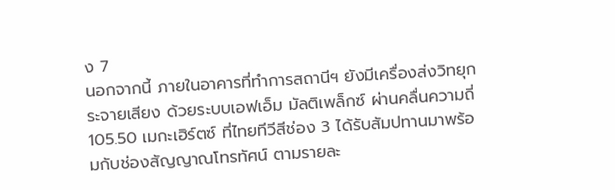ง 7
นอกจากนี้ ภายในอาคารที่ทำการสถานีฯ ยังมีเครื่องส่งวิทยุกระจายเสียง ด้วยระบบเอฟเอ็ม มัลติเพล็กซ์ ผ่านคลื่นความถี่ 105.50 เมกะเฮิร์ตซ์ ที่ไทยทีวีสีช่อง 3 ได้รับสัมปทานมาพร้อมกับช่องสัญญาณโทรทัศน์ ตามรายละ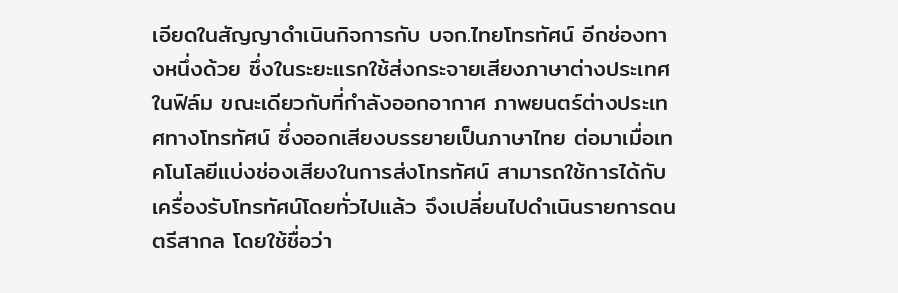เอียดในสัญญาดำเนินกิจการกับ บจก.ไทยโทรทัศน์ อีกช่องทางหนึ่งด้วย ซึ่งในระยะแรกใช้ส่งกระจายเสียงภาษาต่างประเทศในฟิล์ม ขณะเดียวกับที่กำลังออกอากาศ ภาพยนตร์ต่างประเทศทางโทรทัศน์ ซึ่งออกเสียงบรรยายเป็นภาษาไทย ต่อมาเมื่อเทคโนโลยีแบ่งช่องเสียงในการส่งโทรทัศน์ สามารถใช้การได้กับเครื่องรับโทรทัศน์โดยทั่วไปแล้ว จึงเปลี่ยนไปดำเนินรายการดนตรีสากล โดยใช้ชื่อว่า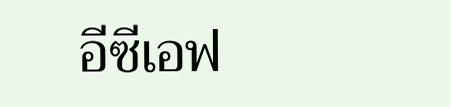อีซีเอฟ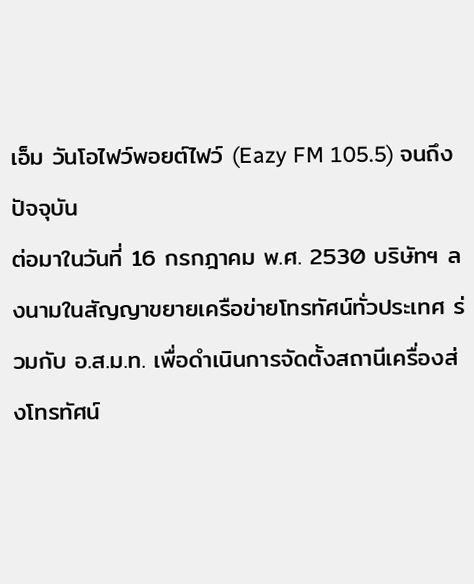เอ็ม วันโอไฟว์พอยต์ไฟว์ (Eazy FM 105.5) จนถึงปัจจุบัน
ต่อมาในวันที่ 16 กรกฎาคม พ.ศ. 2530 บริษัทฯ ลงนามในสัญญาขยายเครือข่ายโทรทัศน์ทั่วประเทศ ร่วมกับ อ.ส.ม.ท. เพื่อดำเนินการจัดตั้งสถานีเครื่องส่งโทรทัศน์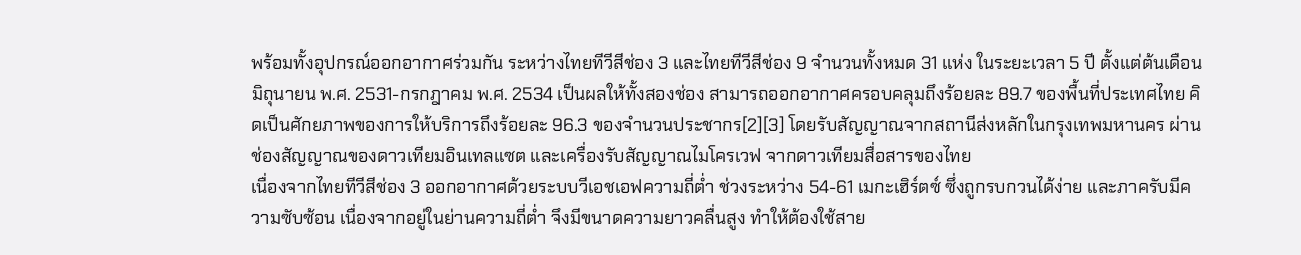พร้อมทั้งอุปกรณ์ออกอากาศร่วมกัน ระหว่างไทยทีวีสีช่อง 3 และไทยทีวีสีช่อง 9 จำนวนทั้งหมด 31 แห่ง ในระยะเวลา 5 ปี ตั้งแต่ต้นเดือนมิถุนายน พ.ศ. 2531-กรกฎาคม พ.ศ. 2534 เป็นผลให้ทั้งสองช่อง สามารถออกอากาศครอบคลุมถึงร้อยละ 89.7 ของพื้นที่ประเทศไทย คิดเป็นศักยภาพของการให้บริการถึงร้อยละ 96.3 ของจำนวนประชากร[2][3] โดยรับสัญญาณจากสถานีส่งหลักในกรุงเทพมหานคร ผ่านช่องสัญญาณของดาวเทียมอินเทลแซต และเครื่องรับสัญญาณไมโครเวฟ จากดาวเทียมสื่อสารของไทย
เนื่องจากไทยทีวีสีช่อง 3 ออกอากาศด้วยระบบวีเอชเอฟความถี่ต่ำ ช่วงระหว่าง 54-61 เมกะเฮิร์ตซ์ ซึ่งถูกรบกวนได้ง่าย และภาครับมีความซับซ้อน เนื่องจากอยู่ในย่านความถี่ต่ำ จึงมีขนาดความยาวคลื่นสูง ทำให้ต้องใช้สาย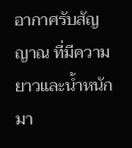อากาศรับสัญญาณ ที่มีความยาวและน้ำหนักมา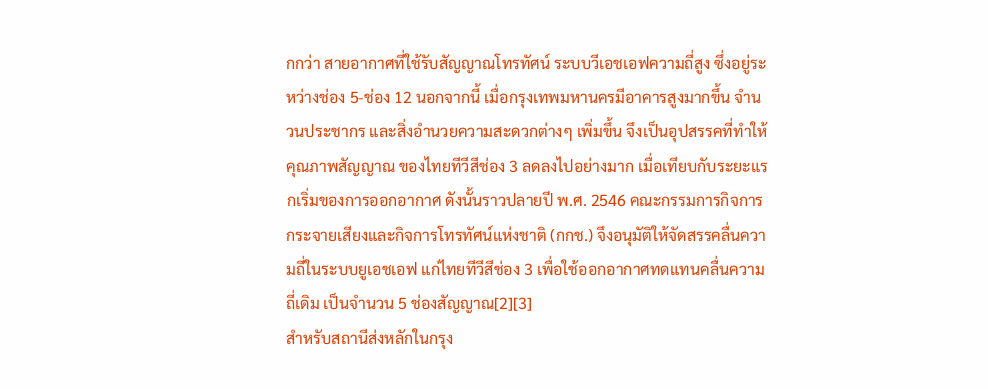กกว่า สายอากาศที่ใช้รับสัญญาณโทรทัศน์ ระบบวีเอชเอฟความถี่สูง ซึ่งอยู่ระหว่างช่อง 5-ช่อง 12 นอกจากนี้ เมื่อกรุงเทพมหานครมีอาคารสูงมากขึ้น จำนวนประชากร และสิ่งอำนวยความสะดวกต่างๆ เพิ่มขึ้น จึงเป็นอุปสรรคที่ทำให้คุณภาพสัญญาณ ของไทยทีวีสีช่อง 3 ลดลงไปอย่างมาก เมื่อเทียบกับระยะแรกเริ่มของการออกอากาศ ดังนั้นราวปลายปี พ.ศ. 2546 คณะกรรมการกิจการกระจายเสียงและกิจการโทรทัศน์แห่งชาติ (กกช.) จึงอนุมัติให้จัดสรรคลื่นความถี่ในระบบยูเอชเอฟ แก่ไทยทีวีสีช่อง 3 เพื่อใช้ออกอากาศทดแทนคลื่นความถี่เดิม เป็นจำนวน 5 ช่องสัญญาณ[2][3]
สำหรับสถานีส่งหลักในกรุง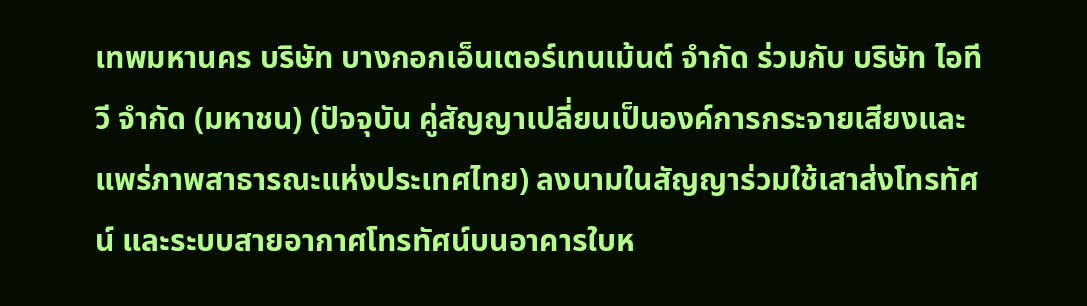เทพมหานคร บริษัท บางกอกเอ็นเตอร์เทนเม้นต์ จำกัด ร่วมกับ บริษัท ไอทีวี จำกัด (มหาชน) (ปัจจุบัน คู่สัญญาเปลี่ยนเป็นองค์การกระจายเสียงและแพร่ภาพสาธารณะแห่งประเทศไทย) ลงนามในสัญญาร่วมใช้เสาส่งโทรทัศน์ และระบบสายอากาศโทรทัศน์บนอาคารใบห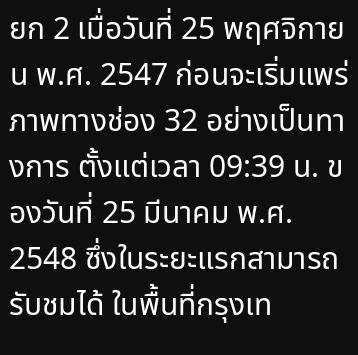ยก 2 เมื่อวันที่ 25 พฤศจิกายน พ.ศ. 2547 ก่อนจะเริ่มแพร่ภาพทางช่อง 32 อย่างเป็นทางการ ตั้งแต่เวลา 09:39 น. ของวันที่ 25 มีนาคม พ.ศ. 2548 ซึ่งในระยะแรกสามารถรับชมได้ ในพื้นที่กรุงเท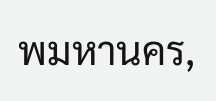พมหานคร,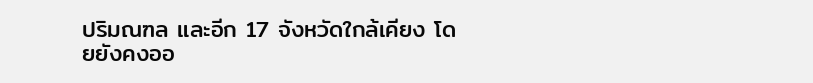ปริมณฑล และอีก 17 จังหวัดใกล้เคียง โดยยังคงออ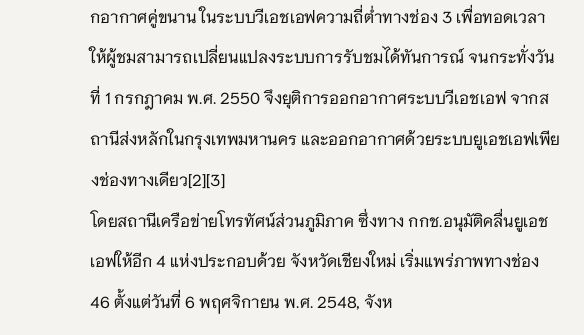กอากาศคู่ขนาน ในระบบวีเอชเอฟความถี่ต่ำทางช่อง 3 เพื่อทอดเวลาให้ผู้ชมสามารถเปลี่ยนแปลงระบบการรับชมได้ทันการณ์ จนกระทั่งวันที่ 1 กรกฎาคม พ.ศ. 2550 จึงยุติการออกอากาศระบบวีเอชเอฟ จากสถานีส่งหลักในกรุงเทพมหานคร และออกอากาศด้วยระบบยูเอชเอฟเพียงช่องทางเดียว[2][3]
โดยสถานีเครือข่ายโทรทัศน์ส่วนภูมิภาค ซึ่งทาง กกช.อนุมัติคลื่นยูเอชเอฟให้อีก 4 แห่งประกอบด้วย จังหวัดเชียงใหม่ เริ่มแพร่ภาพทางช่อง 46 ตั้งแต่วันที่ 6 พฤศจิกายน พ.ศ. 2548, จังห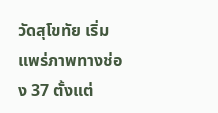วัดสุโขทัย เริ่มแพร่ภาพทางช่อง 37 ตั้งแต่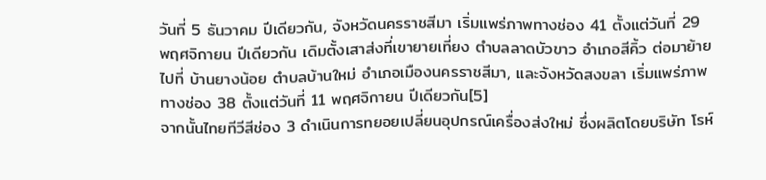วันที่ 5 ธันวาคม ปีเดียวกัน, จังหวัดนครราชสีมา เริ่มแพร่ภาพทางช่อง 41 ตั้งแต่วันที่ 29 พฤศจิกายน ปีเดียวกัน เดิมตั้งเสาส่งที่เขายายเที่ยง ตำบลลาดบัวขาว อำเภอสีคิ้ว ต่อมาย้ายไปที่ บ้านยางน้อย ตำบลบ้านใหม่ อำเภอเมืองนครราชสีมา, และจังหวัดสงขลา เริ่มแพร่ภาพทางช่อง 38 ตั้งแต่วันที่ 11 พฤศจิกายน ปีเดียวกัน[5]
จากนั้นไทยทีวีสีช่อง 3 ดำเนินการทยอยเปลี่ยนอุปกรณ์เครื่องส่งใหม่ ซึ่งผลิตโดยบริษัท โรห์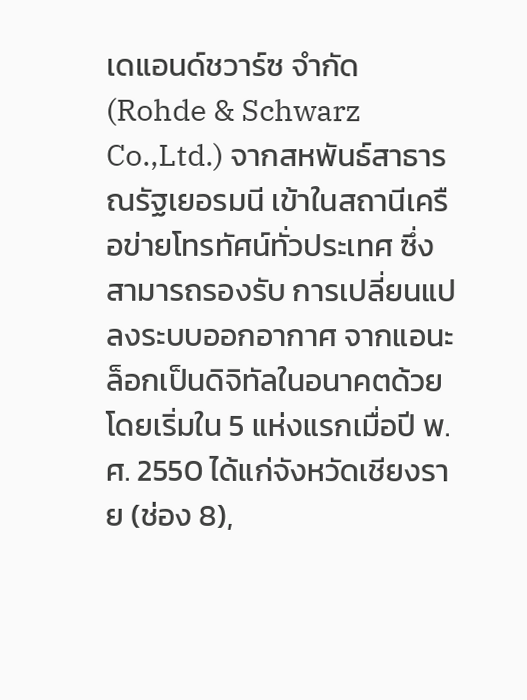เดแอนด์ชวาร์ซ จำกัด (Rohde & Schwarz Co.,Ltd.) จากสหพันธ์สาธารณรัฐเยอรมนี เข้าในสถานีเครือข่ายโทรทัศน์ทั่วประเทศ ซึ่งสามารถรองรับ การเปลี่ยนแปลงระบบออกอากาศ จากแอนะล็อกเป็นดิจิทัลในอนาคตด้วย โดยเริ่มใน 5 แห่งแรกเมื่อปี พ.ศ. 2550 ได้แก่จังหวัดเชียงราย (ช่อง 8),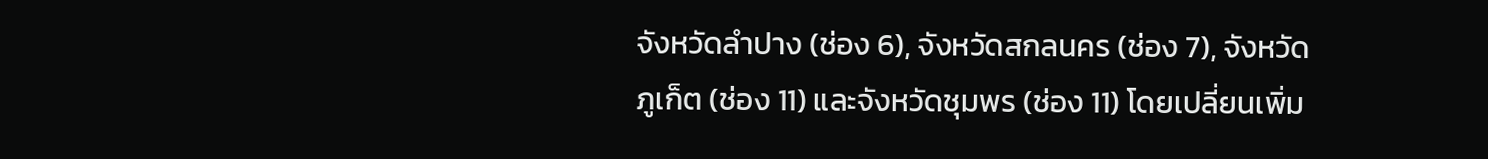จังหวัดลำปาง (ช่อง 6), จังหวัดสกลนคร (ช่อง 7), จังหวัดภูเก็ต (ช่อง 11) และจังหวัดชุมพร (ช่อง 11) โดยเปลี่ยนเพิ่ม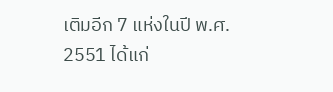เติมอีก 7 แห่งในปี พ.ศ. 2551 ได้แก่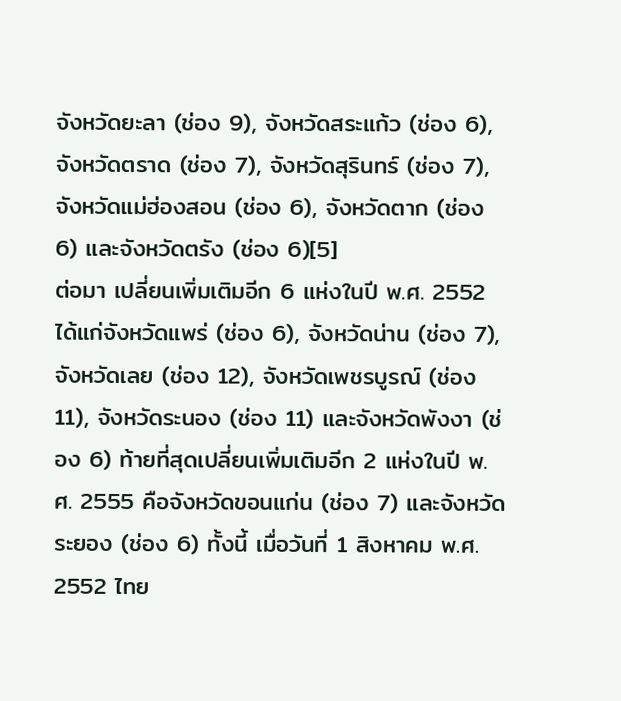จังหวัดยะลา (ช่อง 9), จังหวัดสระแก้ว (ช่อง 6), จังหวัดตราด (ช่อง 7), จังหวัดสุรินทร์ (ช่อง 7), จังหวัดแม่ฮ่องสอน (ช่อง 6), จังหวัดตาก (ช่อง 6) และจังหวัดตรัง (ช่อง 6)[5]
ต่อมา เปลี่ยนเพิ่มเติมอีก 6 แห่งในปี พ.ศ. 2552 ได้แก่จังหวัดแพร่ (ช่อง 6), จังหวัดน่าน (ช่อง 7), จังหวัดเลย (ช่อง 12), จังหวัดเพชรบูรณ์ (ช่อง 11), จังหวัดระนอง (ช่อง 11) และจังหวัดพังงา (ช่อง 6) ท้ายที่สุดเปลี่ยนเพิ่มเติมอีก 2 แห่งในปี พ.ศ. 2555 คือจังหวัดขอนแก่น (ช่อง 7) และจังหวัดระยอง (ช่อง 6) ทั้งนี้ เมื่อวันที่ 1 สิงหาคม พ.ศ. 2552 ไทย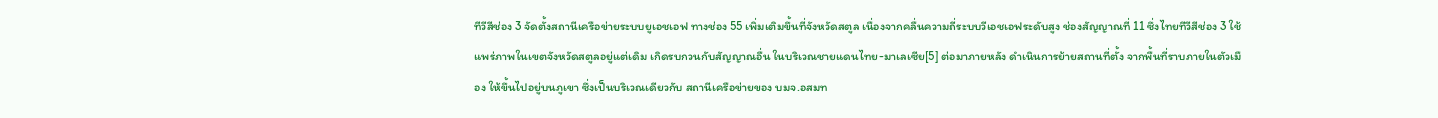ทีวีสีช่อง 3 จัดตั้งสถานีเครือข่ายระบบยูเอชเอฟ ทางช่อง 55 เพิ่มเติมขึ้นที่จังหวัดสตูล เนื่องจากคลื่นความถี่ระบบวีเอชเอฟระดับสูง ช่องสัญญาณที่ 11 ซึ่งไทยทีวีสีช่อง 3 ใช้แพร่ภาพในเขตจังหวัดสตูลอยู่แต่เดิม เกิดรบกวนกับสัญญาณอื่น ในบริเวณชายแดนไทย-มาเลเซีย[5] ต่อมาภายหลัง ดำเนินการย้ายสถานที่ตั้ง จากพื้นที่ราบภายในตัวเมือง ให้ขึ้นไปอยู่บนภูเขา ซึ่งเป็นบริเวณเดียวกับ สถานีเครือข่ายของ บมจ.อสมท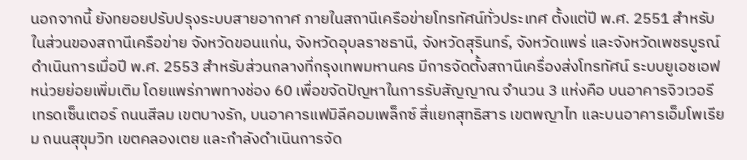นอกจากนี้ ยังทยอยปรับปรุงระบบสายอากาศ ภายในสถานีเครือข่ายโทรทัศน์ทั่วประเทศ ตั้งแต่ปี พ.ศ. 2551 สำหรับในส่วนของสถานีเครือข่าย จังหวัดขอนแก่น, จังหวัดอุบลราชธานี, จังหวัดสุรินทร์, จังหวัดแพร่ และจังหวัดเพชรบูรณ์ ดำเนินการเมื่อปี พ.ศ. 2553 สำหรับส่วนกลางที่กรุงเทพมหานคร มีการจัดตั้งสถานีเครื่องส่งโทรทัศน์ ระบบยูเอชเอฟหน่วยย่อยเพิ่มเติม โดยแพร่ภาพทางช่อง 60 เพื่อขจัดปัญหาในการรับสัญญาณ จำนวน 3 แห่งคือ บนอาคารจิวเวอรีเทรดเซ็นเตอร์ ถนนสีลม เขตบางรัก, บนอาคารแฟมิลีคอมเพล็กซ์ สี่แยกสุทธิสาร เขตพญาไท และบนอาคารเอ็มโพเรียม ถนนสุขุมวิท เขตคลองเตย และกำลังดำเนินการจัด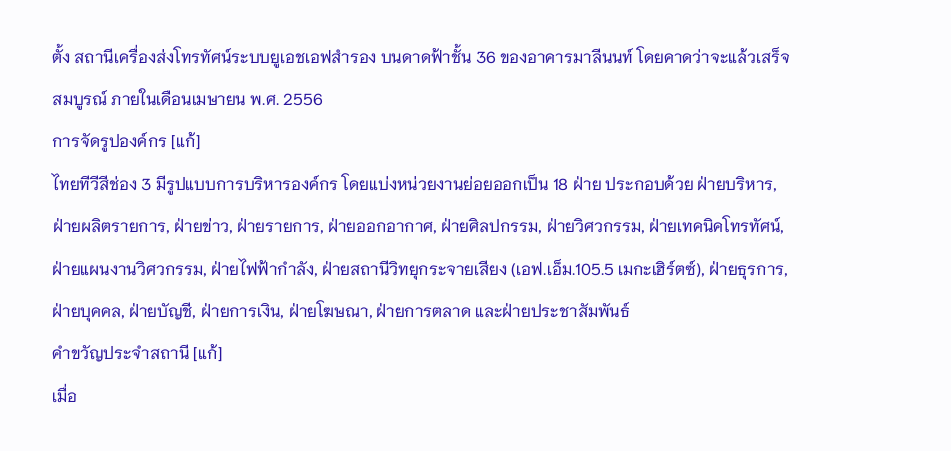ตั้ง สถานีเครื่องส่งโทรทัศน์ระบบยูเอชเอฟสำรอง บนดาดฟ้าชั้น 36 ของอาคารมาลีนนท์ โดยคาดว่าจะแล้วเสร็จสมบูรณ์ ภายในเดือนเมษายน พ.ศ. 2556
การจัดรูปองค์กร [แก้]
ไทยทีวีสีช่อง 3 มีรูปแบบการบริหารองค์กร โดยแบ่งหน่วยงานย่อยออกเป็น 18 ฝ่าย ประกอบด้วย ฝ่ายบริหาร, ฝ่ายผลิตรายการ, ฝ่ายข่าว, ฝ่ายรายการ, ฝ่ายออกอากาศ, ฝ่ายศิลปกรรม, ฝ่ายวิศวกรรม, ฝ่ายเทคนิคโทรทัศน์, ฝ่ายแผนงานวิศวกรรม, ฝ่ายไฟฟ้ากำลัง, ฝ่ายสถานีวิทยุกระจายเสียง (เอฟ.เอ็ม.105.5 เมกะเฮิร์ตซ์), ฝ่ายธุรการ, ฝ่ายบุคคล, ฝ่ายบัญชี, ฝ่ายการเงิน, ฝ่ายโฆษณา, ฝ่ายการตลาด และฝ่ายประชาสัมพันธ์
คำขวัญประจำสถานี [แก้]
เมื่อ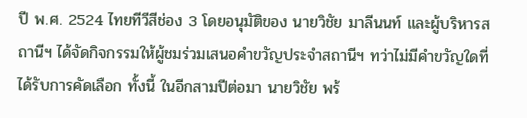ปี พ.ศ. 2524 ไทยทีวีสีช่อง 3 โดยอนุมัติของ นายวิชัย มาลีนนท์ และผู้บริหารสถานีฯ ได้จัดกิจกรรมให้ผู้ชมร่วมเสนอคำขวัญประจำสถานีฯ ทว่าไม่มีคำขวัญใดที่ได้รับการคัดเลือก ทั้งนี้ ในอีกสามปีต่อมา นายวิชัย พร้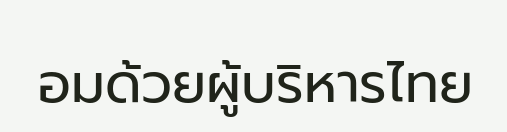อมด้วยผู้บริหารไทย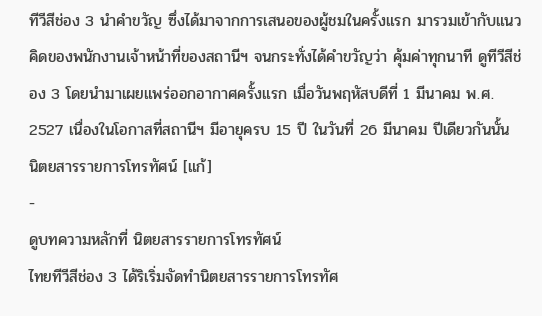ทีวีสีช่อง 3 นำคำขวัญ ซึ่งได้มาจากการเสนอของผู้ชมในครั้งแรก มารวมเข้ากับแนวคิดของพนักงานเจ้าหน้าที่ของสถานีฯ จนกระทั่งได้คำขวัญว่า คุ้มค่าทุกนาที ดูทีวีสีช่อง 3 โดยนำมาเผยแพร่ออกอากาศครั้งแรก เมื่อวันพฤหัสบดีที่ 1 มีนาคม พ.ศ. 2527 เนื่องในโอกาสที่สถานีฯ มีอายุครบ 15 ปี ในวันที่ 26 มีนาคม ปีเดียวกันนั้น
นิตยสารรายการโทรทัศน์ [แก้]
-
ดูบทความหลักที่ นิตยสารรายการโทรทัศน์
ไทยทีวีสีช่อง 3 ได้ริเริ่มจัดทำนิตยสารรายการโทรทัศ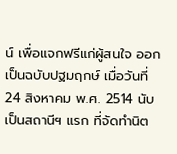น์ เพื่อแจกฟรีแก่ผู้สนใจ ออกเป็นฉบับปฐมฤกษ์ เมื่อวันที่ 24 สิงหาคม พ.ศ. 2514 นับเป็นสถานีฯ แรก ที่จัดทำนิต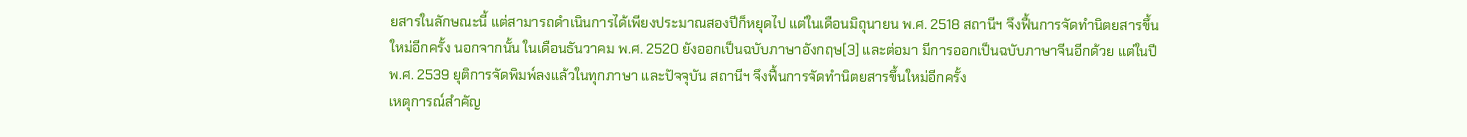ยสารในลักษณะนี้ แต่สามารถดำเนินการได้เพียงประมาณสองปีก็หยุดไป แต่ในเดือนมิถุนายน พ.ศ. 2518 สถานีฯ จึงฟื้นการจัดทำนิตยสารขึ้นใหม่อีกครั้ง นอกจากนั้น ในเดือนธันวาคม พ.ศ. 2520 ยังออกเป็นฉบับภาษาอังกฤษ[3] และต่อมา มีการออกเป็นฉบับภาษาจีนอีกด้วย แต่ในปีพ.ศ. 2539 ยุติการจัดพิมพ์ลงแล้วในทุกภาษา และปัจจุบัน สถานีฯ จึงฟื้นการจัดทำนิตยสารขึ้นใหม่อีกครั้ง
เหตุการณ์สำคัญ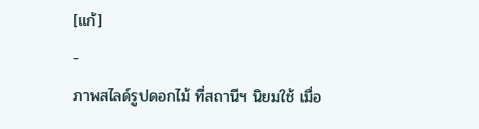[แก้]
-
ภาพสไลด์รูปดอกไม้ ที่สถานีฯ นิยมใช้ เมื่อ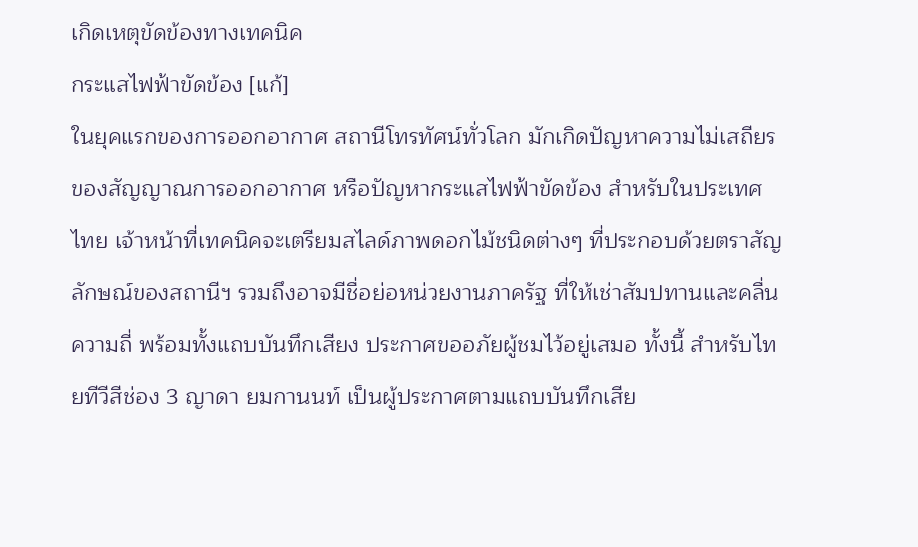เกิดเหตุขัดข้องทางเทคนิค
กระแสไฟฟ้าขัดข้อง [แก้]
ในยุคแรกของการออกอากาศ สถานีโทรทัศน์ทั่วโลก มักเกิดปัญหาความไม่เสถียร ของสัญญาณการออกอากาศ หรือปัญหากระแสไฟฟ้าขัดข้อง สำหรับในประเทศไทย เจ้าหน้าที่เทคนิคจะเตรียมสไลด์ภาพดอกไม้ชนิดต่างๆ ที่ประกอบด้วยตราสัญลักษณ์ของสถานีฯ รวมถึงอาจมีชื่อย่อหน่วยงานภาครัฐ ที่ให้เช่าสัมปทานและคลื่นความถี่ พร้อมทั้งแถบบันทึกเสียง ประกาศขออภัยผู้ชมไว้อยู่เสมอ ทั้งนี้ สำหรับไทยทีวีสีช่อง 3 ญาดา ยมกานนท์ เป็นผู้ประกาศตามแถบบันทึกเสีย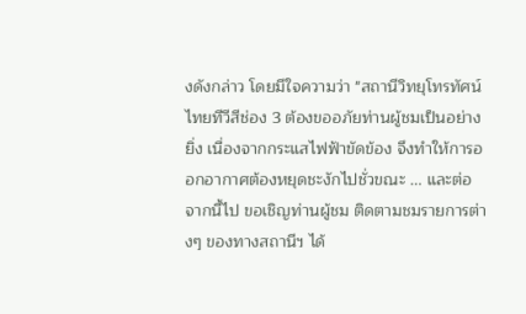งดังกล่าว โดยมีใจความว่า "สถานีวิทยุโทรทัศน์ไทยทีวีสีช่อง 3 ต้องขออภัยท่านผู้ชมเป็นอย่างยิ่ง เนื่องจากกระแสไฟฟ้าขัดข้อง จึงทำให้การออกอากาศต้องหยุดชะงักไปชั่วขณะ ... และต่อจากนี้ไป ขอเชิญท่านผู้ชม ติดตามชมรายการต่างๆ ของทางสถานีฯ ได้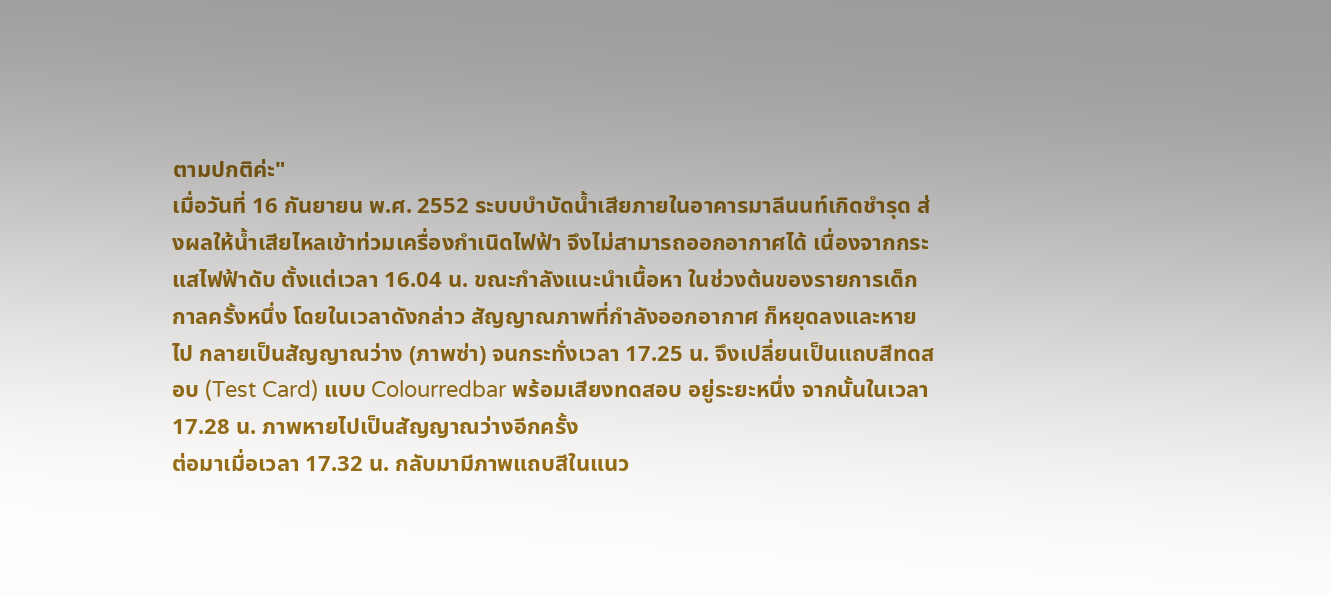ตามปกติค่ะ"
เมื่อวันที่ 16 กันยายน พ.ศ. 2552 ระบบบำบัดน้ำเสียภายในอาคารมาลีนนท์เกิดชำรุด ส่งผลให้น้ำเสียไหลเข้าท่วมเครื่องกำเนิดไฟฟ้า จึงไม่สามารถออกอากาศได้ เนื่องจากกระแสไฟฟ้าดับ ตั้งแต่เวลา 16.04 น. ขณะกำลังแนะนำเนื้อหา ในช่วงต้นของรายการเด็ก กาลครั้งหนึ่ง โดยในเวลาดังกล่าว สัญญาณภาพที่กำลังออกอากาศ ก็หยุดลงและหายไป กลายเป็นสัญญาณว่าง (ภาพซ่า) จนกระทั่งเวลา 17.25 น. จึงเปลี่ยนเป็นแถบสีทดสอบ (Test Card) แบบ Colourredbar พร้อมเสียงทดสอบ อยู่ระยะหนึ่ง จากนั้นในเวลา 17.28 น. ภาพหายไปเป็นสัญญาณว่างอีกครั้ง
ต่อมาเมื่อเวลา 17.32 น. กลับมามีภาพแถบสีในแนว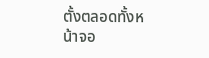ตั้งตลอดทั้งหน้าจอ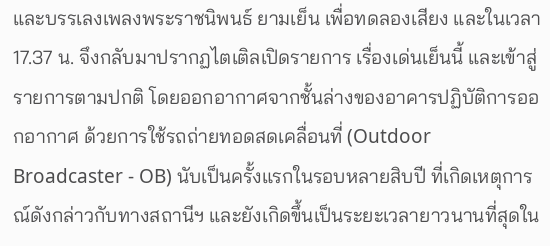และบรรเลงเพลงพระราชนิพนธ์ ยามเย็น เพื่อทดลองเสียง และในเวลา 17.37 น. จึงกลับมาปรากฏไตเติลเปิดรายการ เรื่องเด่นเย็นนี้ และเข้าสู่รายการตามปกติ โดยออกอากาศจากชั้นล่างของอาคารปฏิบัติการออกอากาศ ด้วยการใช้รถถ่ายทอดสดเคลื่อนที่ (Outdoor Broadcaster - OB) นับเป็นครั้งแรกในรอบหลายสิบปี ที่เกิดเหตุการณ์ดังกล่าวกับทางสถานีฯ และยังเกิดขึ้นเป็นระยะเวลายาวนานที่สุดใน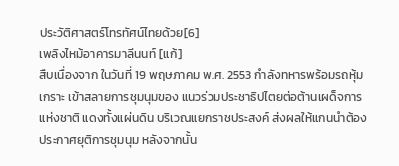ประวัติศาสตร์โทรทัศน์ไทยด้วย[6]
เพลิงไหม้อาคารมาลีนนท์ [แก้]
สืบเนื่องจาก ในวันที่ 19 พฤษภาคม พ.ศ. 2553 กำลังทหารพร้อมรถหุ้มเกราะ เข้าสลายการชุมนุมของ แนวร่วมประชาธิปไตยต่อต้านเผด็จการแห่งชาติ แดงทั้งแผ่นดิน บริเวณแยกราชประสงค์ ส่งผลให้แกนนำต้องประกาศยุติการชุมนุม หลังจากนั้น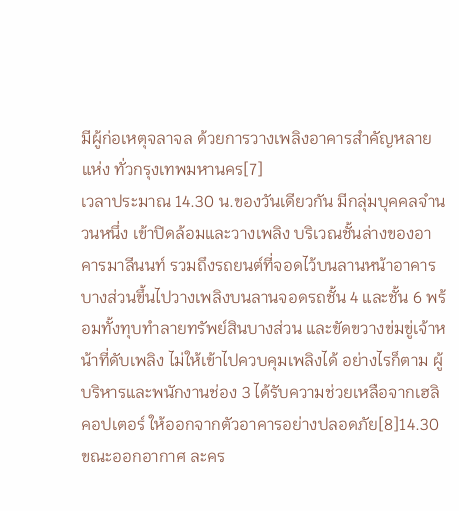มีผู้ก่อเหตุจลาจล ด้วยการวางเพลิงอาคารสำคัญหลายแห่ง ทั่วกรุงเทพมหานคร[7]
เวลาประมาณ 14.30 น.ของวันเดียวกัน มีกลุ่มบุคคลจำนวนหนึ่ง เข้าปิดล้อมและวางเพลิง บริเวณชั้นล่างของอาคารมาลีนนท์ รวมถึงรถยนต์ที่จอดไว้บนลานหน้าอาคาร บางส่วนขึ้นไปวางเพลิงบนลานจอดรถชั้น 4 และชั้น 6 พร้อมทั้งทุบทำลายทรัพย์สินบางส่วน และขัดขวางข่มขู่เจ้าหน้าที่ดับเพลิง ไม่ให้เข้าไปควบคุมเพลิงได้ อย่างไรก็ตาม ผู้บริหารและพนักงานช่อง 3 ได้รับความช่วยเหลือจากเฮลิคอปเตอร์ ให้ออกจากตัวอาคารอย่างปลอดภัย[8]14.30 ขณะออกอากาศ ละคร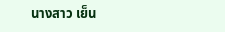นางสาว เย็น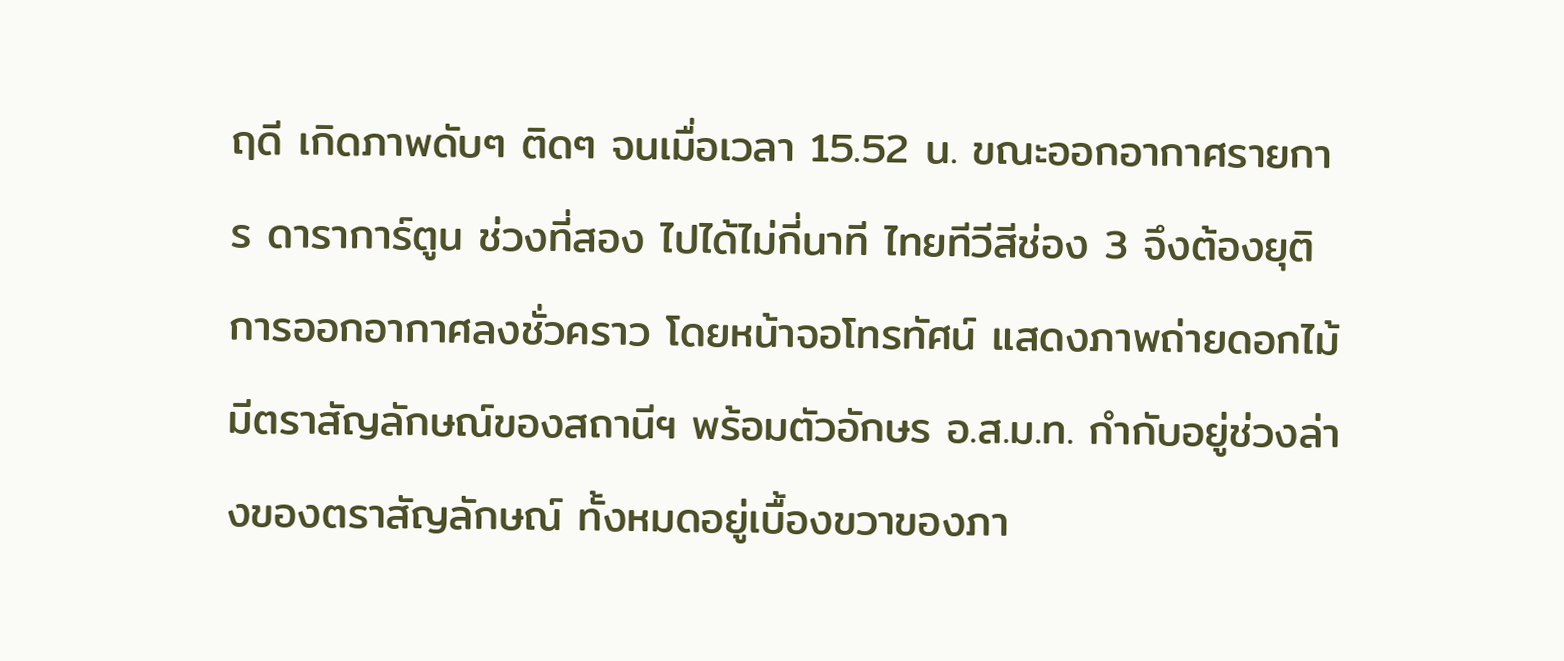ฤดี เกิดภาพดับๆ ติดๆ จนเมื่อเวลา 15.52 น. ขณะออกอากาศรายการ ดาราการ์ตูน ช่วงที่สอง ไปได้ไม่กี่นาที ไทยทีวีสีช่อง 3 จึงต้องยุติการออกอากาศลงชั่วคราว โดยหน้าจอโทรทัศน์ แสดงภาพถ่ายดอกไม้ มีตราสัญลักษณ์ของสถานีฯ พร้อมตัวอักษร อ.ส.ม.ท. กำกับอยู่ช่วงล่างของตราสัญลักษณ์ ทั้งหมดอยู่เบื้องขวาของภา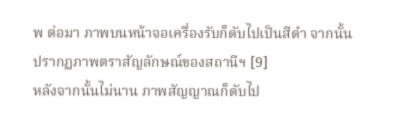พ ต่อมา ภาพบนหน้าจอเครื่องรับก็ดับไปเป็นสีดำ จากนั้นปรากฏภาพตราสัญลักษณ์ของสถานีฯ [9]
หลังจากนั้นไม่นาน ภาพสัญญาณก็ดับไป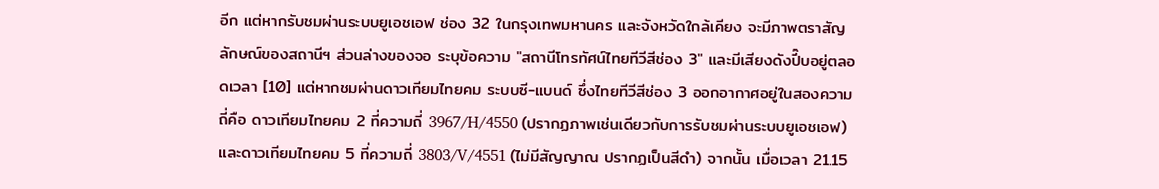อีก แต่หากรับชมผ่านระบบยูเอชเอฟ ช่อง 32 ในกรุงเทพมหานคร และจังหวัดใกล้เคียง จะมีภาพตราสัญลักษณ์ของสถานีฯ ส่วนล่างของจอ ระบุข้อความ "สถานีโทรทัศน์ไทยทีวีสีช่อง 3" และมีเสียงดังปี๊บอยู่ตลอดเวลา [10] แต่หากชมผ่านดาวเทียมไทยคม ระบบซี-แบนด์ ซึ่งไทยทีวีสีช่อง 3 ออกอากาศอยู่ในสองความถี่คือ ดาวเทียมไทยคม 2 ที่ความถี่ 3967/H/4550 (ปรากฏภาพเช่นเดียวกับการรับชมผ่านระบบยูเอชเอฟ) และดาวเทียมไทยคม 5 ที่ความถี่ 3803/V/4551 (ไม่มีสัญญาณ ปรากฏเป็นสีดำ) จากนั้น เมื่อเวลา 21.15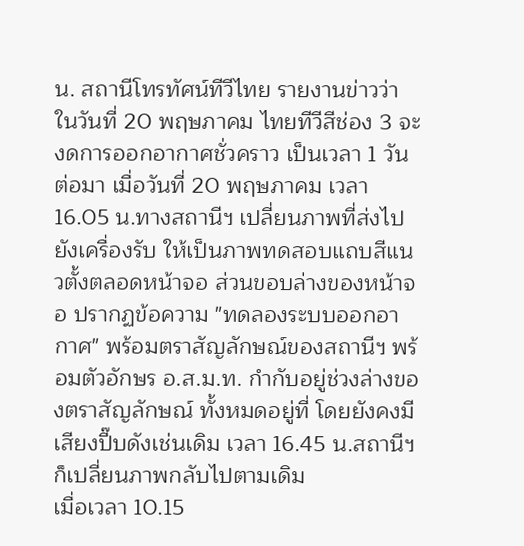น. สถานีโทรทัศน์ทีวีไทย รายงานข่าวว่า ในวันที่ 20 พฤษภาคม ไทยทีวีสีช่อง 3 จะงดการออกอากาศชั่วคราว เป็นเวลา 1 วัน
ต่อมา เมื่อวันที่ 20 พฤษภาคม เวลา 16.05 น.ทางสถานีฯ เปลี่ยนภาพที่ส่งไปยังเครื่องรับ ให้เป็นภาพทดสอบแถบสีแนวตั้งตลอดหน้าจอ ส่วนขอบล่างของหน้าจอ ปรากฏข้อความ "ทดลองระบบออกอากาศ" พร้อมตราสัญลักษณ์ของสถานีฯ พร้อมตัวอักษร อ.ส.ม.ท. กำกับอยู่ช่วงล่างของตราสัญลักษณ์ ทั้งหมดอยู่ที่ โดยยังคงมีเสียงปี๊บดังเช่นเดิม เวลา 16.45 น.สถานีฯ ก็เปลี่ยนภาพกลับไปตามเดิม
เมื่อเวลา 10.15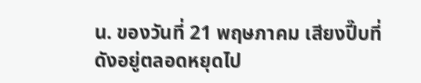น. ของวันที่ 21 พฤษภาคม เสียงปี๊บที่ดังอยู่ตลอดหยุดไป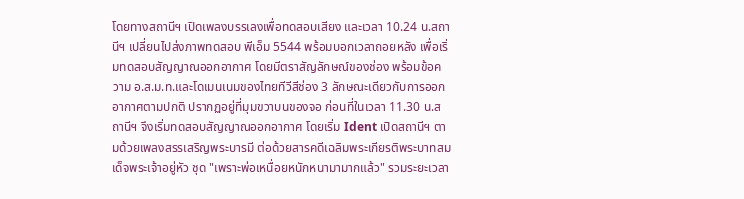โดยทางสถานีฯ เปิดเพลงบรรเลงเพื่อทดสอบเสียง และเวลา 10.24 น.สถานีฯ เปลี่ยนไปส่งภาพทดสอบ พีเอ็ม 5544 พร้อมบอกเวลาถอยหลัง เพื่อเริ่มทดสอบสัญญาณออกอากาศ โดยมีตราสัญลักษณ์ของช่อง พร้อมข้อความ อ.ส.ม.ท.และโดเมนเนมของไทยทีวีสีช่อง 3 ลักษณะเดียวกับการออกอากาศตามปกติ ปรากฏอยู่ที่มุมขวาบนของจอ ก่อนที่ในเวลา 11.30 น.สถานีฯ จึงเริ่มทดสอบสัญญาณออกอากาศ โดยเริ่ม Ident เปิดสถานีฯ ตามด้วยเพลงสรรเสริญพระบารมี ต่อด้วยสารคดีเฉลิมพระเกียรติพระบาทสมเด็จพระเจ้าอยู่หัว ชุด "เพราะพ่อเหนื่อยหนักหนามามากแล้ว" รวมระยะเวลา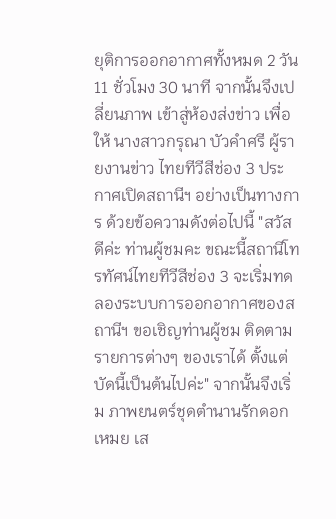ยุติการออกอากาศทั้งหมด 2 วัน 11 ชั่วโมง 30 นาที จากนั้นจึงเปลี่ยนภาพ เข้าสู่ห้องส่งข่าว เพื่อให้ นางสาวกรุณา บัวคำศรี ผู้รายงานข่าว ไทยทีวีสีช่อง 3 ประกาศเปิดสถานีฯ อย่างเป็นทางการ ด้วยข้อความดังต่อไปนี้ "สวัสดีค่ะ ท่านผู้ชมคะ ขณะนี้สถานีโทรทัศน์ไทยทีวีสีช่อง 3 จะเริ่มทดลองระบบการออกอากาศของสถานีฯ ขอเชิญท่านผู้ชม ติดตามรายการต่างๆ ของเราได้ ตั้งแต่บัดนี้เป็นต้นไปค่ะ" จากนั้นจึงเริ่ม ภาพยนตร์ชุดตำนานรักดอกเหมย เส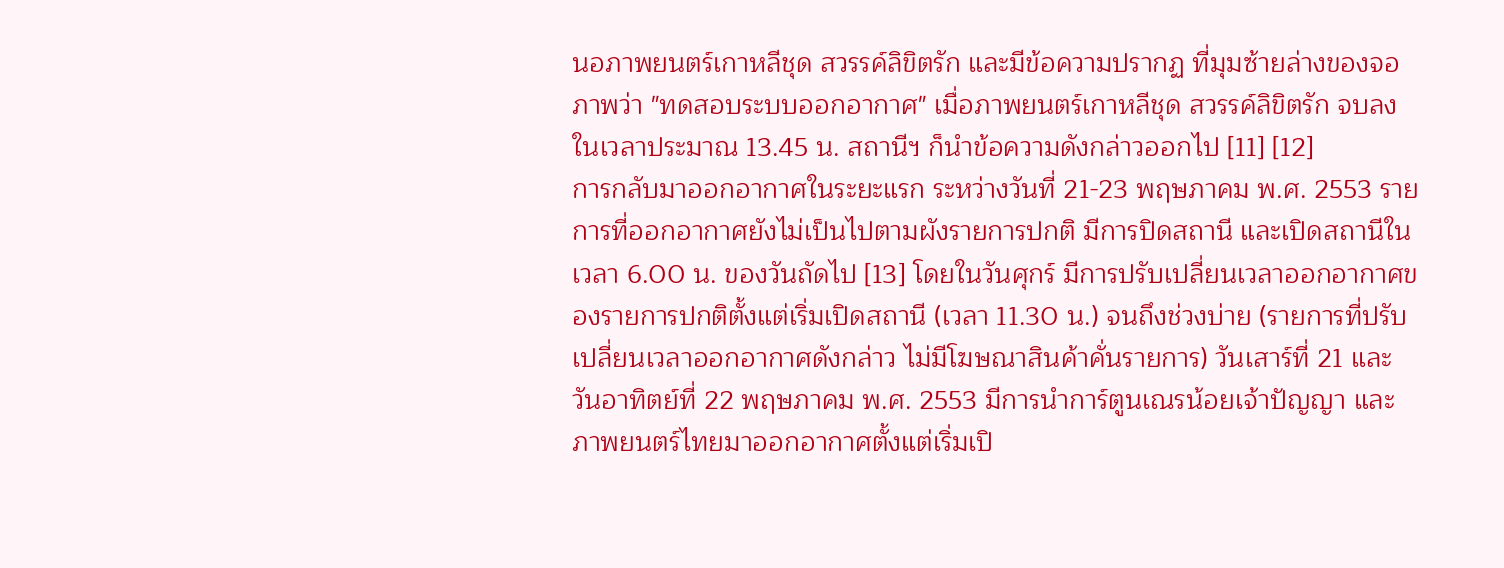นอภาพยนตร์เกาหลีชุด สวรรค์ลิขิตรัก และมีข้อความปรากฏ ที่มุมซ้ายล่างของจอภาพว่า "ทดสอบระบบออกอากาศ" เมื่อภาพยนตร์เกาหลีชุด สวรรค์ลิขิตรัก จบลงในเวลาประมาณ 13.45 น. สถานีฯ ก็นำข้อความดังกล่าวออกไป [11] [12]
การกลับมาออกอากาศในระยะแรก ระหว่างวันที่ 21-23 พฤษภาคม พ.ศ. 2553 รายการที่ออกอากาศยังไม่เป็นไปตามผังรายการปกติ มีการปิดสถานี และเปิดสถานีในเวลา 6.00 น. ของวันถัดไป [13] โดยในวันศุกร์ มีการปรับเปลี่ยนเวลาออกอากาศของรายการปกติตั้งแต่เริ่มเปิดสถานี (เวลา 11.30 น.) จนถึงช่วงบ่าย (รายการที่ปรับเปลี่ยนเวลาออกอากาศดังกล่าว ไม่มีโฆษณาสินค้าคั่นรายการ) วันเสาร์ที่ 21 และวันอาทิตย์ที่ 22 พฤษภาคม พ.ศ. 2553 มีการนำการ์ตูนเณรน้อยเจ้าปัญญา และภาพยนตร์ไทยมาออกอากาศตั้งแต่เริ่มเปิ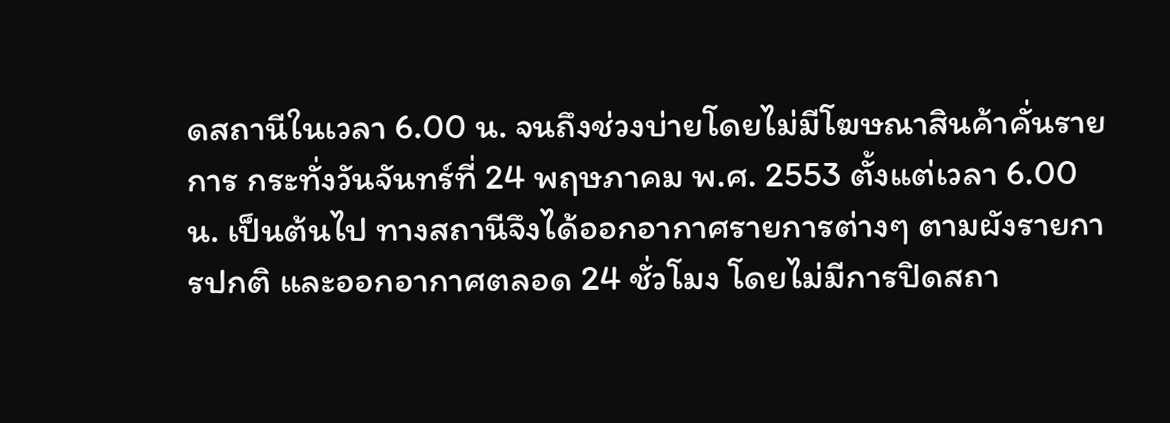ดสถานีในเวลา 6.00 น. จนถึงช่วงบ่ายโดยไม่มีโฆษณาสินค้าคั่นรายการ กระทั่งวันจันทร์ที่ 24 พฤษภาคม พ.ศ. 2553 ตั้งแต่เวลา 6.00 น. เป็นต้นไป ทางสถานีจึงได้ออกอากาศรายการต่างๆ ตามผังรายการปกติ และออกอากาศตลอด 24 ชั่วโมง โดยไม่มีการปิดสถา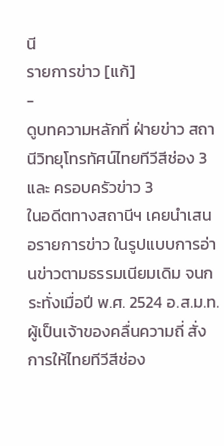นี
รายการข่าว [แก้]
-
ดูบทความหลักที่ ฝ่ายข่าว สถานีวิทยุโทรทัศน์ไทยทีวีสีช่อง 3 และ ครอบครัวข่าว 3
ในอดีตทางสถานีฯ เคยนำเสนอรายการข่าว ในรูปแบบการอ่านข่าวตามธรรมเนียมเดิม จนกระทั่งเมื่อปี พ.ศ. 2524 อ.ส.ม.ท.ผู้เป็นเจ้าของคลื่นความถี่ สั่งการให้ไทยทีวีสีช่อง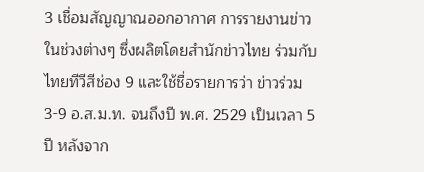3 เชื่อมสัญญาณออกอากาศ การรายงานข่าวในช่วงต่างๆ ซึ่งผลิตโดยสำนักข่าวไทย ร่วมกับไทยทีวีสีช่อง 9 และใช้ชื่อรายการว่า ข่าวร่วม 3-9 อ.ส.ม.ท. จนถึงปี พ.ศ. 2529 เป็นเวลา 5 ปี หลังจาก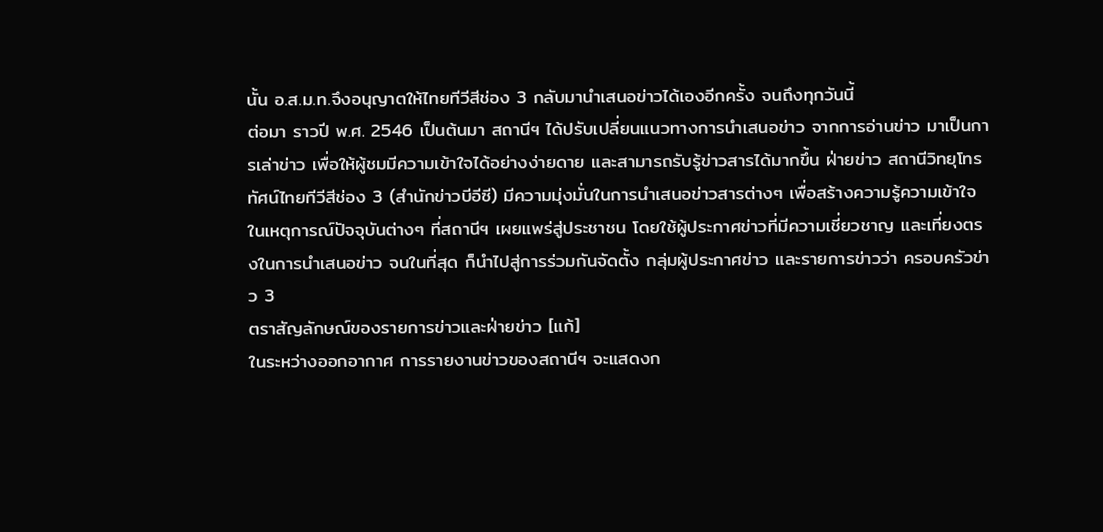นั้น อ.ส.ม.ท.จึงอนุญาตให้ไทยทีวีสีช่อง 3 กลับมานำเสนอข่าวได้เองอีกครั้ง จนถึงทุกวันนี้
ต่อมา ราวปี พ.ศ. 2546 เป็นต้นมา สถานีฯ ได้ปรับเปลี่ยนแนวทางการนำเสนอข่าว จากการอ่านข่าว มาเป็นการเล่าข่าว เพื่อให้ผู้ชมมีความเข้าใจได้อย่างง่ายดาย และสามารถรับรู้ข่าวสารได้มากขึ้น ฝ่ายข่าว สถานีวิทยุโทรทัศน์ไทยทีวีสีช่อง 3 (สำนักข่าวบีอีซี) มีความมุ่งมั่นในการนำเสนอข่าวสารต่างๆ เพื่อสร้างความรู้ความเข้าใจในเหตุการณ์ปัจจุบันต่างๆ ที่สถานีฯ เผยแพร่สู่ประชาชน โดยใช้ผู้ประกาศข่าวที่มีความเชี่ยวชาญ และเที่ยงตรงในการนำเสนอข่าว จนในที่สุด ก็นำไปสู่การร่วมกันจัดตั้ง กลุ่มผู้ประกาศข่าว และรายการข่าวว่า ครอบครัวข่าว 3
ตราสัญลักษณ์ของรายการข่าวและฝ่ายข่าว [แก้]
ในระหว่างออกอากาศ การรายงานข่าวของสถานีฯ จะแสดงก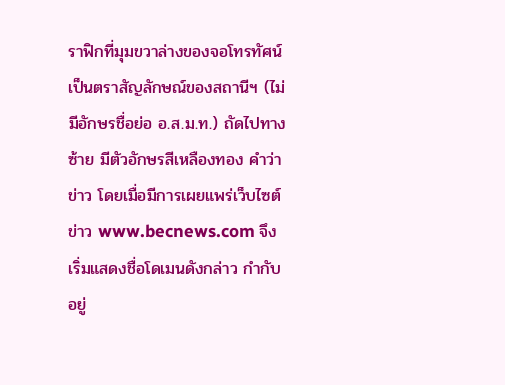ราฟิกที่มุมขวาล่างของจอโทรทัศน์ เป็นตราสัญลักษณ์ของสถานีฯ (ไม่มีอักษรชื่อย่อ อ.ส.ม.ท.) ถัดไปทางซ้าย มีตัวอักษรสีเหลืองทอง คำว่า ข่าว โดยเมื่อมีการเผยแพร่เว็บไซต์ข่าว www.becnews.com จึงเริ่มแสดงชื่อโดเมนดังกล่าว กำกับอยู่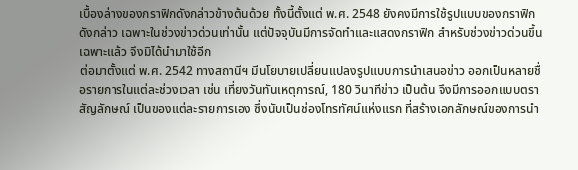เบื้องล่างของกราฟิกดังกล่าวข้างต้นด้วย ทั้งนี้ตั้งแต่ พ.ศ. 2548 ยังคงมีการใช้รูปแบบของกราฟิกดังกล่าว เฉพาะในช่วงข่าวด่วนเท่านั้น แต่ปัจจุบันมีการจัดทำและแสดงกราฟิก สำหรับช่วงข่าวด่วนขึ้นเฉพาะแล้ว จึงมิได้นำมาใช้อีก
ต่อมาตั้งแต่ พ.ศ. 2542 ทางสถานีฯ มีนโยบายเปลี่ยนแปลงรูปแบบการนำเสนอข่าว ออกเป็นหลายชื่อรายการในแต่ละช่วงเวลา เช่น เที่ยงวันทันเหตุการณ์, 180 วินาทีข่าว เป็นต้น จึงมีการออกแบบตราสัญลักษณ์ เป็นของแต่ละรายการเอง ซึ่งนับเป็นช่องโทรทัศน์แห่งแรก ที่สร้างเอกลักษณ์ของการนำ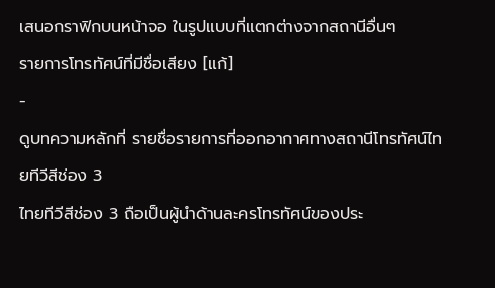เสนอกราฟิกบนหน้าจอ ในรูปแบบที่แตกต่างจากสถานีอื่นๆ
รายการโทรทัศน์ที่มีชื่อเสียง [แก้]
-
ดูบทความหลักที่ รายชื่อรายการที่ออกอากาศทางสถานีโทรทัศน์ไทยทีวีสีช่อง 3
ไทยทีวีสีช่อง 3 ถือเป็นผู้นำด้านละครโทรทัศน์ของประ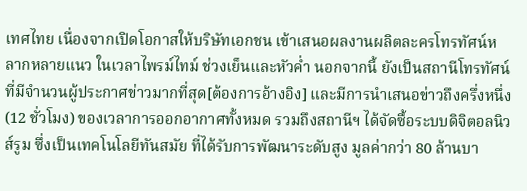เทศไทย เนื่องจากเปิดโอกาสให้บริษัทเอกชน เข้าเสนอผลงานผลิตละครโทรทัศน์หลากหลายแนว ในเวลาไพรม์ไทม์ ช่วงเย็นและหัวค่ำ นอกจากนี้ ยังเป็นสถานีโทรทัศน์ที่มีจำนวนผู้ประกาศข่าวมากที่สุด[ต้องการอ้างอิง] และมีการนำเสนอข่าวถึงครึ่งหนึ่ง (12 ชั่วโมง) ของเวลาการออกอากาศทั้งหมด รวมถึงสถานีฯ ได้จัดซื้อระบบดิจิตอลนิวส์รูม ซึ่งเป็นเทคโนโลยีทันสมัย ที่ได้รับการพัฒนาระดับสูง มูลค่ากว่า 80 ล้านบา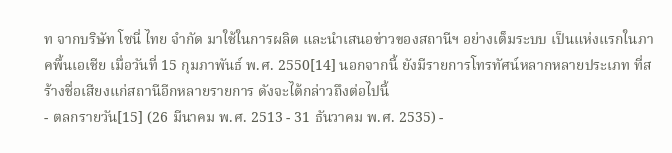ท จากบริษัท โซนี่ ไทย จำกัด มาใช้ในการผลิต และนำเสนอข่าวของสถานีฯ อย่างเต็มระบบ เป็นแห่งแรกในภาคพื้นเอเชีย เมื่อวันที่ 15 กุมภาพันธ์ พ.ศ. 2550[14] นอกจากนี้ ยังมีรายการโทรทัศน์หลากหลายประเภท ที่สร้างชื่อเสียงแก่สถานีอีกหลายรายการ ดังจะได้กล่าวถึงต่อไปนี้
- ตลกรายวัน[15] (26 มีนาคม พ.ศ. 2513 - 31 ธันวาคม พ.ศ. 2535) -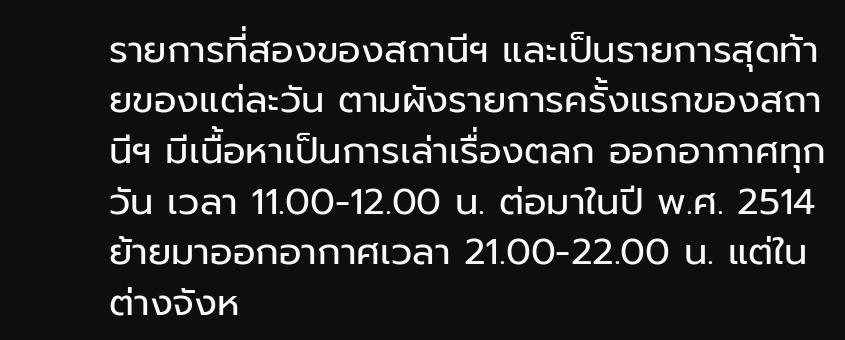รายการที่สองของสถานีฯ และเป็นรายการสุดท้ายของแต่ละวัน ตามผังรายการครั้งแรกของสถานีฯ มีเนื้อหาเป็นการเล่าเรื่องตลก ออกอากาศทุกวัน เวลา 11.00-12.00 น. ต่อมาในปี พ.ศ. 2514 ย้ายมาออกอากาศเวลา 21.00-22.00 น. แต่ในต่างจังห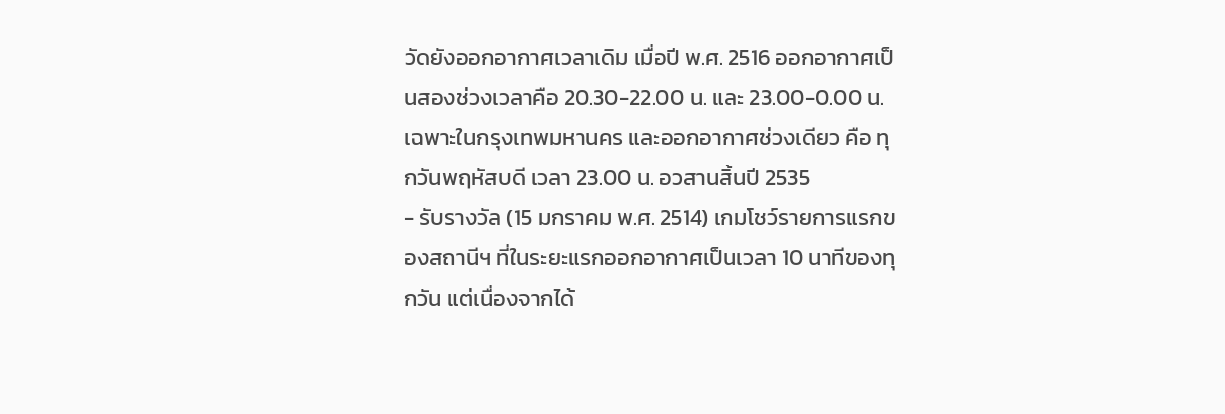วัดยังออกอากาศเวลาเดิม เมื่อปี พ.ศ. 2516 ออกอากาศเป็นสองช่วงเวลาคือ 20.30-22.00 น. และ 23.00-0.00 น. เฉพาะในกรุงเทพมหานคร และออกอากาศช่วงเดียว คือ ทุกวันพฤหัสบดี เวลา 23.00 น. อวสานสิ้นปี 2535
- รับรางวัล (15 มกราคม พ.ศ. 2514) เกมโชว์รายการแรกของสถานีฯ ที่ในระยะแรกออกอากาศเป็นเวลา 10 นาทีของทุกวัน แต่เนื่องจากได้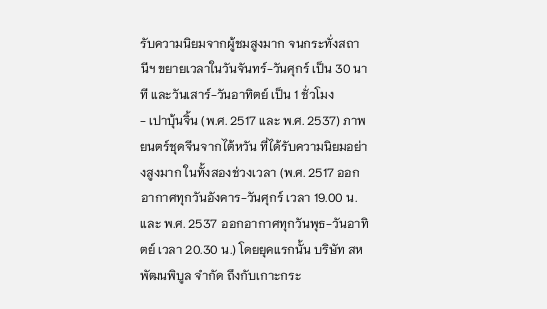รับความนิยมจากผู้ชมสูงมาก จนกระทั่งสถานีฯ ขยายเวลาในวันจันทร์-วันศุกร์ เป็น 30 นาที และวันเสาร์-วันอาทิตย์ เป็น 1 ชั่วโมง
- เปาบุ้นจิ้น (พ.ศ. 2517 และ พ.ศ. 2537) ภาพยนตร์ชุดจีนจากไต้หวัน ที่ได้รับความนิยมอย่างสูงมาก ในทั้งสองช่วงเวลา (พ.ศ. 2517 ออกอากาศทุกวันอังคาร-วันศุกร์ เวลา 19.00 น. และ พ.ศ. 2537 ออกอากาศทุกวันพุธ-วันอาทิตย์ เวลา 20.30 น.) โดยยุคแรกนั้น บริษัท สหพัฒนพิบูล จำกัด ถึงกับเกาะกระ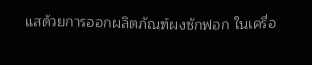แสด้วยการออกผลิตภัณฑ์ผงซักฟอก ในเครื่อ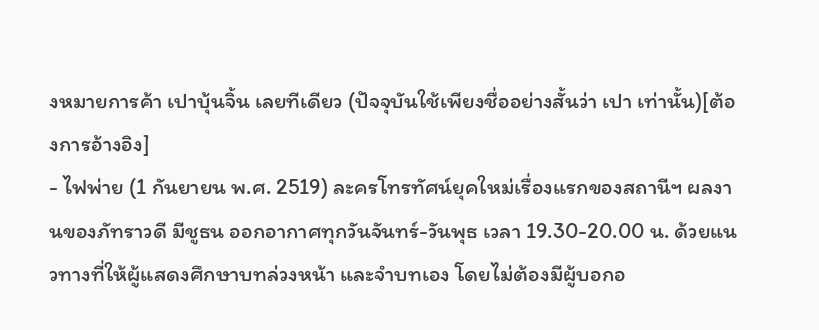งหมายการค้า เปาบุ้นจิ้น เลยทีเดียว (ปัจจุบันใช้เพียงชื่ออย่างสั้นว่า เปา เท่านั้น)[ต้องการอ้างอิง]
- ไฟพ่าย (1 กันยายน พ.ศ. 2519) ละครโทรทัศน์ยุคใหม่เรื่องแรกของสถานีฯ ผลงานของภัทราวดี มีชูธน ออกอากาศทุกวันจันทร์-วันพุธ เวลา 19.30-20.00 น. ด้วยแนวทางที่ให้ผู้แสดงศึกษาบทล่วงหน้า และจำบทเอง โดยไม่ต้องมีผู้บอกอ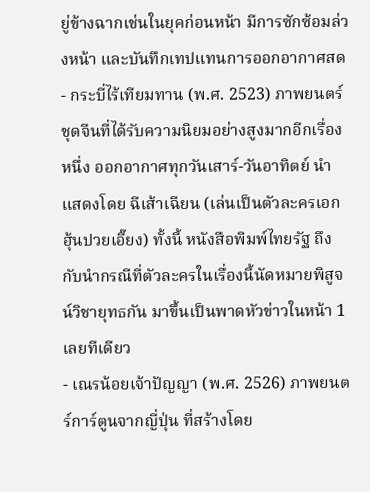ยู่ข้างฉากเช่นในยุคก่อนหน้า มีการซักซ้อมล่วงหน้า และบันทึกเทปแทนการออกอากาศสด
- กระบี่ไร้เทียมทาน (พ.ศ. 2523) ภาพยนตร์ชุดจีนที่ได้รับความนิยมอย่างสูงมากอีกเรื่องหนึ่ง ออกอากาศทุกวันเสาร์-วันอาทิตย์ นำแสดงโดย ฉีเส้าเฉียน (เล่นเป็นตัวละครเอก ฮุ้นปวยเอี๊ยง) ทั้งนี้ หนังสือพิมพ์ไทยรัฐ ถึงกับนำกรณีที่ตัวละครในเรื่องนี้นัดหมายพิสูจน์วิชายุทธกัน มาขึ้นเป็นพาดหัวข่าวในหน้า 1 เลยทีเดียว
- เณรน้อยเจ้าปัญญา (พ.ศ. 2526) ภาพยนตร์การ์ตูนจากญี่ปุ่น ที่สร้างโดย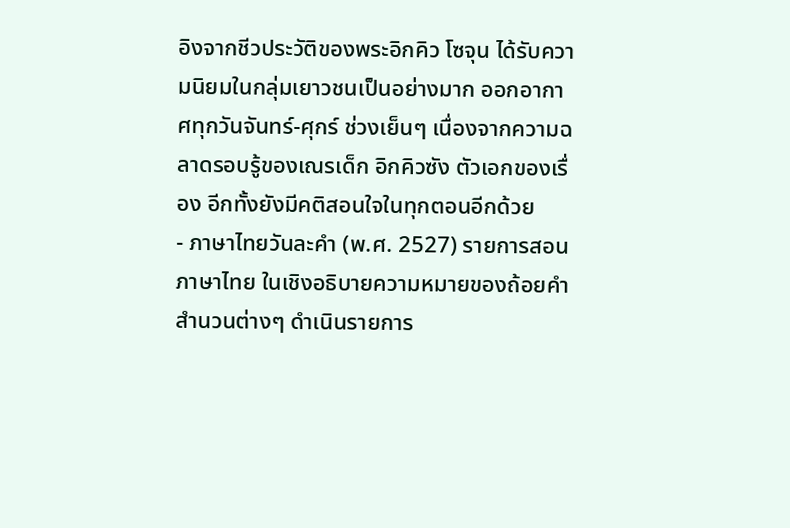อิงจากชีวประวัติของพระอิกคิว โซจุน ได้รับความนิยมในกลุ่มเยาวชนเป็นอย่างมาก ออกอากาศทุกวันจันทร์-ศุกร์ ช่วงเย็นๆ เนื่องจากความฉลาดรอบรู้ของเณรเด็ก อิกคิวซัง ตัวเอกของเรื่อง อีกทั้งยังมีคติสอนใจในทุกตอนอีกด้วย
- ภาษาไทยวันละคำ (พ.ศ. 2527) รายการสอนภาษาไทย ในเชิงอธิบายความหมายของถ้อยคำสำนวนต่างๆ ดำเนินรายการ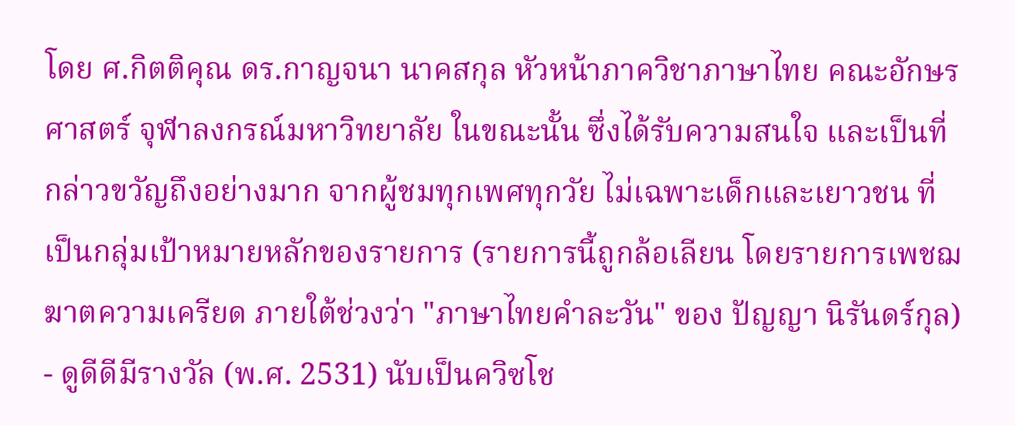โดย ศ.กิตติคุณ ดร.กาญจนา นาคสกุล หัวหน้าภาควิชาภาษาไทย คณะอักษรศาสตร์ จุฬาลงกรณ์มหาวิทยาลัย ในขณะนั้น ซึ่งได้รับความสนใจ และเป็นที่กล่าวขวัญถึงอย่างมาก จากผู้ชมทุกเพศทุกวัย ไม่เฉพาะเด็กและเยาวชน ที่เป็นกลุ่มเป้าหมายหลักของรายการ (รายการนี้ถูกล้อเลียน โดยรายการเพชฌฆาตความเครียด ภายใต้ช่วงว่า "ภาษาไทยคำละวัน" ของ ปัญญา นิรันดร์กุล)
- ดูดีดีมีรางวัล (พ.ศ. 2531) นับเป็นควิซโช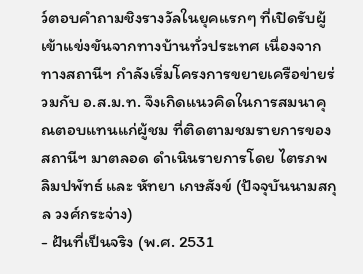ว์ตอบคำถามชิงรางวัลในยุคแรกๆ ที่เปิดรับผู้เข้าแข่งขันจากทางบ้านทั่วประเทศ เนื่องจากทางสถานีฯ กำลังเริ่มโครงการขยายเครือข่ายร่วมกับ อ.ส.ม.ท. จึงเกิดแนวคิดในการสมนาคุณตอบแทนแก่ผู้ชม ที่ติดตามชมรายการของสถานีฯ มาตลอด ดำเนินรายการโดย ไตรภพ ลิมปพัทธ์ และ หัทยา เกษสังข์ (ปัจจุบันนามสกุล วงศ์กระจ่าง)
- ฝันที่เป็นจริง (พ.ศ. 2531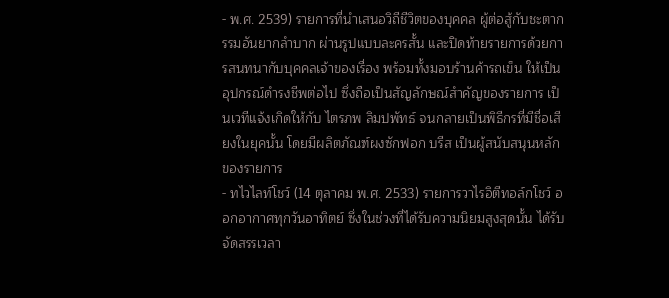- พ.ศ. 2539) รายการที่นำเสนอวิถีชีวิตของบุคคล ผู้ต่อสู้กับชะตากรรมอันยากลำบาก ผ่านรูปแบบละครสั้น และปิดท้ายรายการด้วยการสนทนากับบุคคลเจ้าของเรื่อง พร้อมทั้งมอบร้านค้ารถเข็น ให้เป็นอุปกรณ์ดำรงชีพต่อไป ซึ่งถือเป็นสัญลักษณ์สำคัญของรายการ เป็นเวทีแจ้งเกิดให้กับ ไตรภพ ลิมปพัทธ์ จนกลายเป็นพิธีกรที่มีชื่อเสียงในยุคนั้น โดยมีผลิตภัณฑ์ผงซักฟอก บรีส เป็นผู้สนับสนุนหลักของรายการ
- ทไวไลท์โชว์ (14 ตุลาคม พ.ศ. 2533) รายการวาไรอิตีทอล์กโชว์ ออกอากาศทุกวันอาทิตย์ ซึ่งในช่วงที่ได้รับความนิยมสูงสุดนั้น ได้รับจัดสรรเวลา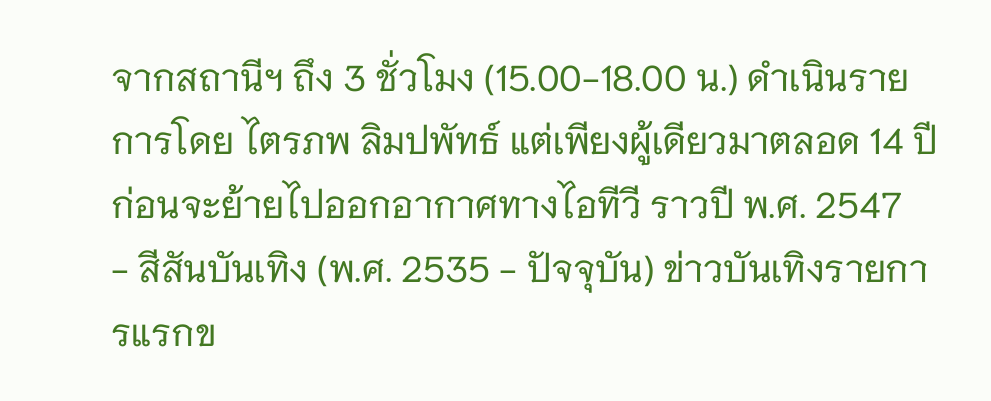จากสถานีฯ ถึง 3 ชั่วโมง (15.00-18.00 น.) ดำเนินรายการโดย ไตรภพ ลิมปพัทธ์ แต่เพียงผู้เดียวมาตลอด 14 ปี ก่อนจะย้ายไปออกอากาศทางไอทีวี ราวปี พ.ศ. 2547
- สีสันบันเทิง (พ.ศ. 2535 - ปัจจุบัน) ข่าวบันเทิงรายการแรกข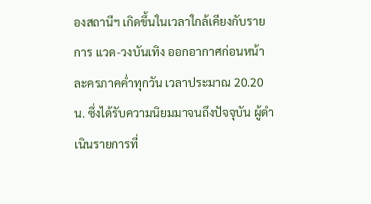องสถานีฯ เกิดขึ้นในเวลาใกล้เคียงกับรายการ แวด-วงบันเทิง ออกอากาศก่อนหน้าละครภาคค่ำทุกวัน เวลาประมาณ 20.20 น. ซึ่งได้รับความนิยมมาจนถึงปัจจุบัน ผู้ดำเนินรายการที่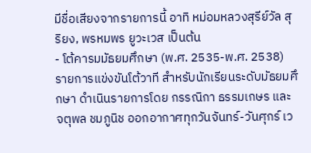มีชื่อเสียงจากรายการนี้ อาทิ หม่อมหลวงสุรีย์วัล สุริยง, พรหมพร ยูวะเวส เป็นต้น
- โต้คารมมัธยมศึกษา (พ.ศ. 2535-พ.ศ. 2538) รายการแข่งขันโต้วาที สำหรับนักเรียนระดับมัธยมศึกษา ดำเนินรายการโดย กรรณิกา ธรรมเกษร และ จตุพล ชมภูนิช ออกอากาศทุกวันจันทร์-วันศุกร์ เว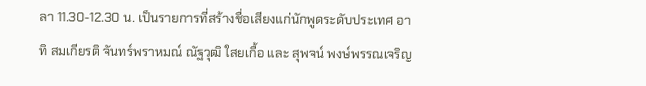ลา 11.30-12.30 น. เป็นรายการที่สร้างชื่อเสียงแก่นักพูดระดับประเทศ อาทิ สมเกียรติ จันทร์พราหมณ์ ณัฐวุฒิ ใสยเกื้อ และ สุพจน์ พงษ์พรรณเจริญ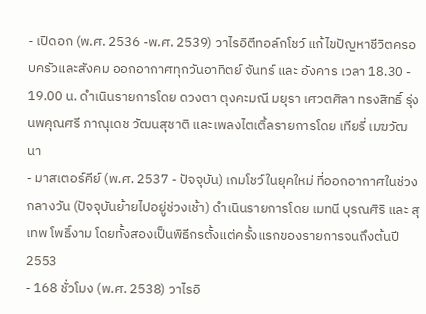- เปิดอก (พ.ศ. 2536 -พ.ศ. 2539) วาไรอิตีทอล์กโชว์ แก้ไขปัญหาชีวิตครอบครัวและสังคม ออกอากาศทุกวันอาทิตย์ จันทร์ และ อังคาร เวลา 18.30 - 19.00 น. ดำเนินรายการโดย ดวงตา ตุงคะมณี มยุรา เศวตศิลา ทรงสิทธิ์ รุ่งนพคุณศรี ภาณุเดช วัฒนสุชาติ และเพลงไตเติ้ลรายการโดย เทียรี่ เมฆวัฒนา
- มาสเตอร์คีย์ (พ.ศ. 2537 - ปัจจุบัน) เกมโชว์ในยุคใหม่ ที่ออกอากาศในช่วงกลางวัน (ปัจจุบันย้ายไปอยู่ช่วงเช้า) ดำเนินรายการโดย เมทนี บุรณศิริ และ สุเทพ โพธิ์งาม โดยทั้งสองเป็นพิธีกรตั้งแต่ครั้งแรกของรายการจนถึงต้นปี 2553
- 168 ชั่วโมง (พ.ศ. 2538) วาไรอิ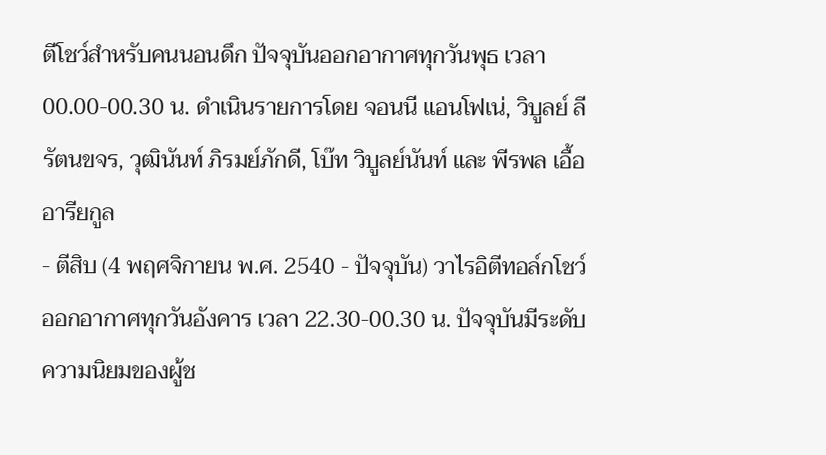ตีโชว์สำหรับคนนอนดึก ปัจจุบันออกอากาศทุกวันพุธ เวลา 00.00-00.30 น. ดำเนินรายการโดย จอนนี แอนโฟเน่, วิบูลย์ ลีรัตนขจร, วุฒินันท์ ภิรมย์ภักดี, โบ๊ท วิบูลย์นันท์ และ พีรพล เอื้ออารียกูล
- ตีสิบ (4 พฤศจิกายน พ.ศ. 2540 - ปัจจุบัน) วาไรอิตีทอล์กโชว์ ออกอากาศทุกวันอังคาร เวลา 22.30-00.30 น. ปัจจุบันมีระดับความนิยมของผู้ช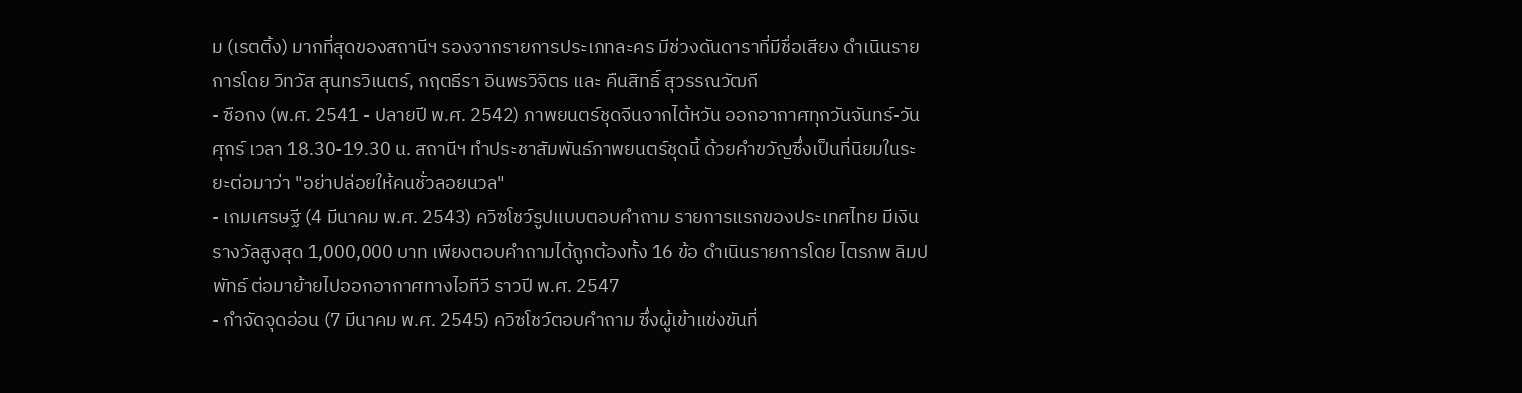ม (เรตติ้ง) มากที่สุดของสถานีฯ รองจากรายการประเภทละคร มีช่วงดันดาราที่มีชื่อเสียง ดำเนินรายการโดย วิทวัส สุนทรวิเนตร์, กฤตธีรา อินพรวิจิตร และ คืนสิทธิ์ สุวรรณวัฒกี
- ซือกง (พ.ศ. 2541 - ปลายปี พ.ศ. 2542) ภาพยนตร์ชุดจีนจากไต้หวัน ออกอากาศทุกวันจันทร์-วันศุกร์ เวลา 18.30-19.30 น. สถานีฯ ทำประชาสัมพันธ์ภาพยนตร์ชุดนี้ ด้วยคำขวัญซึ่งเป็นที่นิยมในระยะต่อมาว่า "อย่าปล่อยให้คนชั่วลอยนวล"
- เกมเศรษฐี (4 มีนาคม พ.ศ. 2543) ควิซโชว์รูปแบบตอบคำถาม รายการแรกของประเทศไทย มีเงินรางวัลสูงสุด 1,000,000 บาท เพียงตอบคำถามได้ถูกต้องทั้ง 16 ข้อ ดำเนินรายการโดย ไตรภพ ลิมปพัทธ์ ต่อมาย้ายไปออกอากาศทางไอทีวี ราวปี พ.ศ. 2547
- กำจัดจุดอ่อน (7 มีนาคม พ.ศ. 2545) ควิซโชว์ตอบคำถาม ซึ่งผู้เข้าแข่งขันที่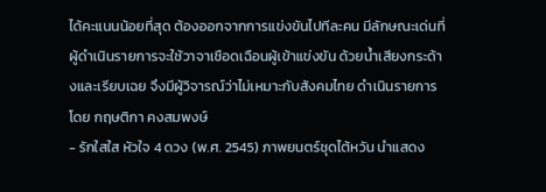ได้คะแนนน้อยที่สุด ต้องออกจากการแข่งขันไปทีละคน มีลักษณะเด่นที่ผู้ดำเนินรายการจะใช้วาจาเชือดเฉือนผู้เข้าแข่งขัน ด้วยน้ำเสียงกระด้างและเรียบเฉย จึงมีผู้วิจารณ์ว่าไม่เหมาะกับสังคมไทย ดำเนินรายการโดย กฤษติกา คงสมพงษ์
- รักใสใส หัวใจ 4 ดวง (พ.ศ. 2545) ภาพยนตร์ชุดไต้หวัน นำแสดง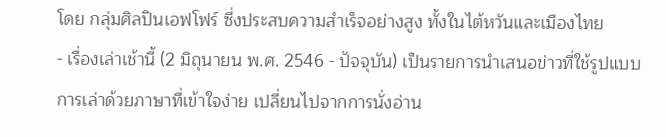โดย กลุ่มศิลปินเอฟโฟร์ ซึ่งประสบความสำเร็จอย่างสูง ทั้งในไต้หวันและเมืองไทย
- เรื่องเล่าเช้านี้ (2 มิถุนายน พ.ศ. 2546 - ปัจจุบัน) เป็นรายการนำเสนอข่าวที่ใช้รูปแบบการเล่าด้วยภาษาที่เข้าใจง่าย เปลี่ยนไปจากการนั่งอ่าน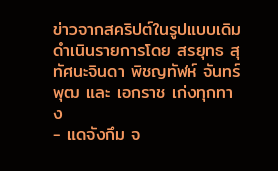ข่าวจากสคริปต์ในรูปแบบเดิม ดำเนินรายการโดย สรยุทธ สุทัศนะจินดา พิชญทัฬห์ จันทร์พุฒ และ เอกราช เก่งทุกทาง
- แดจังกึม จ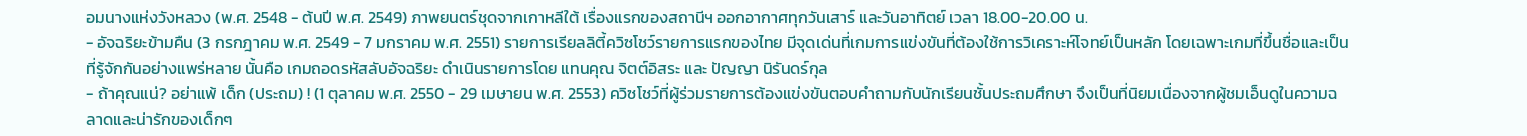อมนางแห่งวังหลวง (พ.ศ. 2548 - ต้นปี พ.ศ. 2549) ภาพยนตร์ชุดจากเกาหลีใต้ เรื่องแรกของสถานีฯ ออกอากาศทุกวันเสาร์ และวันอาทิตย์ เวลา 18.00-20.00 น.
- อัจฉริยะข้ามคืน (3 กรกฎาคม พ.ศ. 2549 - 7 มกราคม พ.ศ. 2551) รายการเรียลลิตี้ควิซโชว์รายการแรกของไทย มีจุดเด่นที่เกมการแข่งขันที่ต้องใช้การวิเคราะห์โจทย์เป็นหลัก โดยเฉพาะเกมที่ขึ้นชื่อและเป็นที่รู้จักกันอย่างแพร่หลาย นั้นคือ เกมถอดรหัสลับอัจฉริยะ ดำเนินรายการโดย แทนคุณ จิตต์อิสระ และ ปัญญา นิรันดร์กุล
- ถ้าคุณแน่? อย่าแพ้ เด็ก (ประถม) ! (1 ตุลาคม พ.ศ. 2550 - 29 เมษายน พ.ศ. 2553) ควิซโชว์ที่ผู้ร่วมรายการต้องแข่งขันตอบคำถามกับนักเรียนชั้นประถมศึกษา จึงเป็นที่นิยมเนื่องจากผู้ชมเอ็นดูในความฉลาดและน่ารักของเด็กๆ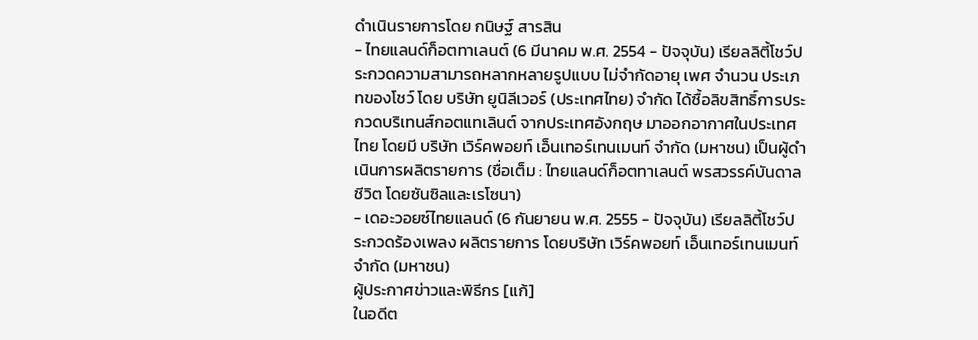ดำเนินรายการโดย กนิษฐ์ สารสิน
- ไทยแลนด์ก็อตทาเลนต์ (6 มีนาคม พ.ศ. 2554 - ปัจจุบัน) เรียลลิตี้โชว์ประกวดความสามารถหลากหลายรูปแบบ ไม่จำกัดอายุ เพศ จำนวน ประเภทของโชว์ โดย บริษัท ยูนิลีเวอร์ (ประเทศไทย) จำกัด ได้ซื้อลิขสิทธิ์การประกวดบริเทนส์กอตแทเลินต์ จากประเทศอังกฤษ มาออกอากาศในประเทศไทย โดยมี บริษัท เวิร์คพอยท์ เอ็นเทอร์เทนเมนท์ จำกัด (มหาชน) เป็นผู้ดำเนินการผลิตรายการ (ชื่อเต็ม : ไทยแลนด์ก็อตทาเลนต์ พรสวรรค์บันดาลชีวิต โดยซันซิลและเรโซนา)
- เดอะวอยซ์ไทยแลนด์ (6 กันยายน พ.ศ. 2555 - ปัจจุบัน) เรียลลิตี้โชว์ประกวดร้องเพลง ผลิตรายการ โดยบริษัท เวิร์คพอยท์ เอ็นเทอร์เทนเมนท์ จำกัด (มหาชน)
ผู้ประกาศข่าวและพิธีกร [แก้]
ในอดีต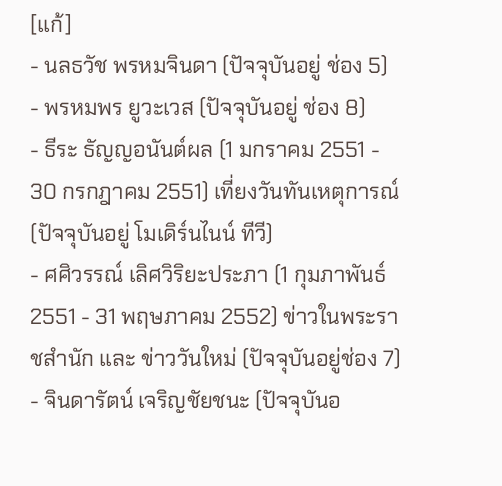[แก้]
- นลธวัช พรหมจินดา (ปัจจุบันอยู่ ช่อง 5)
- พรหมพร ยูวะเวส (ปัจจุบันอยู่ ช่อง 8)
- ธีระ ธัญญอนันต์ผล (1 มกราคม 2551 - 30 กรกฎาคม 2551) เที่ยงวันทันเหตุการณ์ (ปัจจุบันอยู่ โมเดิร์นไนน์ ทีวี)
- ศศิวรรณ์ เลิศวิริยะประภา (1 กุมภาพันธ์ 2551 - 31 พฤษภาคม 2552) ข่าวในพระราชสำนัก และ ข่าววันใหม่ (ปัจจุบันอยู่ช่อง 7)
- จินดารัตน์ เจริญชัยชนะ (ปัจจุบันอ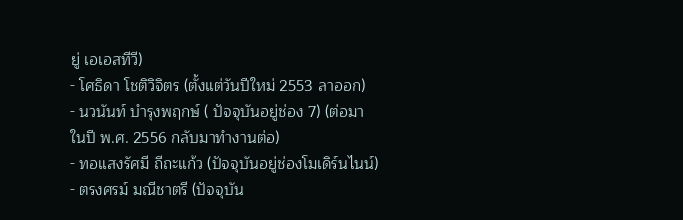ยู่ เอเอสทีวี)
- โศธิดา โชติวิจิตร (ตั้งแต่วันปีใหม่ 2553 ลาออก)
- นวนันท์ บำรุงพฤกษ์ ( ปัจจุบันอยู่ช่อง 7) (ต่อมา ในปี พ.ศ. 2556 กลับมาทำงานต่อ)
- ทอแสงรัศมี ถีถะแก้ว (ปัจจุบันอยู่ช่องโมเดิร์นไนน์)
- ตรงศรม์ มณีชาตรี (ปัจจุบัน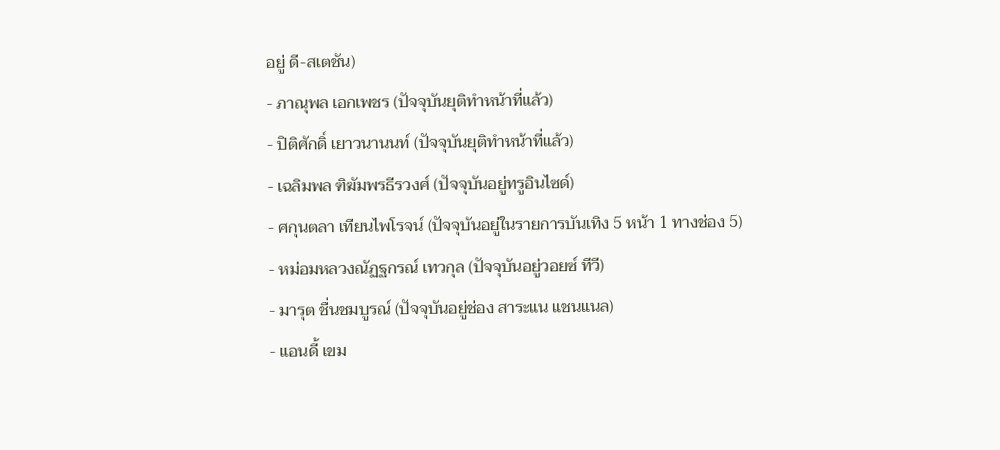อยู่ ดี-สเตชัน)
- ภาณุพล เอกเพชร (ปัจจุบันยุติทำหน้าที่แล้ว)
- ปิติศักดิ์ เยาวนานนท์ (ปัจจุบันยุติทำหน้าที่แล้ว)
- เฉลิมพล ฑิฆัมพรธีรวงศ์ (ปัจจุบันอยู่ทรูอินไซด์)
- ศกุนตลา เทียนไพโรจน์ (ปัจจุบันอยู่ในรายการบันเทิง 5 หน้า 1 ทางช่อง 5)
- หม่อมหลวงณัฏฐกรณ์ เทวกุล (ปัจจุบันอยู่วอยซ์ ทีวี)
- มารุต ชื่นชมบูรณ์ (ปัจจุบันอยู่ช่อง สาระแน แชนแนล)
- แอนดี้ เขม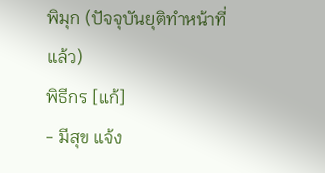พิมุก (ปัจจุบันยุติทำหน้าที่แล้ว)
พิธีกร [แก้]
- มีสุข แจ้ง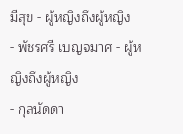มีสุข - ผู้หญิงถึงผู้หญิง
- พัชรศรี เบญจมาศ - ผู้หญิงถึงผู้หญิง
- กุลนัดดา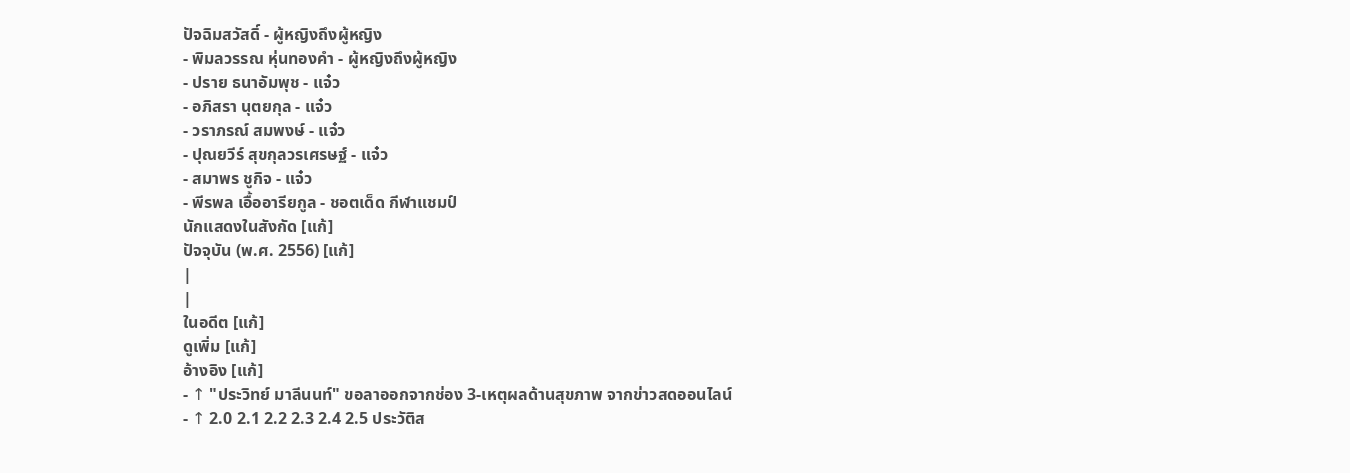ปัจฉิมสวัสดิ์ - ผู้หญิงถึงผู้หญิง
- พิมลวรรณ หุ่นทองคำ - ผู้หญิงถึงผู้หญิง
- ปราย ธนาอัมพุช - แจ๋ว
- อภิสรา นุตยกุล - แจ๋ว
- วราภรณ์ สมพงษ์ - แจ๋ว
- ปุณยวีร์ สุขกุลวรเศรษฐ์ - แจ๋ว
- สมาพร ชูกิจ - แจ๋ว
- พีรพล เอื้ออารียกูล - ชอตเด็ด กีฬาแชมป์
นักแสดงในสังกัด [แก้]
ปัจจุบัน (พ.ศ. 2556) [แก้]
|
|
ในอดีต [แก้]
ดูเพิ่ม [แก้]
อ้างอิง [แก้]
- ↑ "ประวิทย์ มาลีนนท์" ขอลาออกจากช่อง 3-เหตุผลด้านสุขภาพ จากข่าวสดออนไลน์
- ↑ 2.0 2.1 2.2 2.3 2.4 2.5 ประวัติส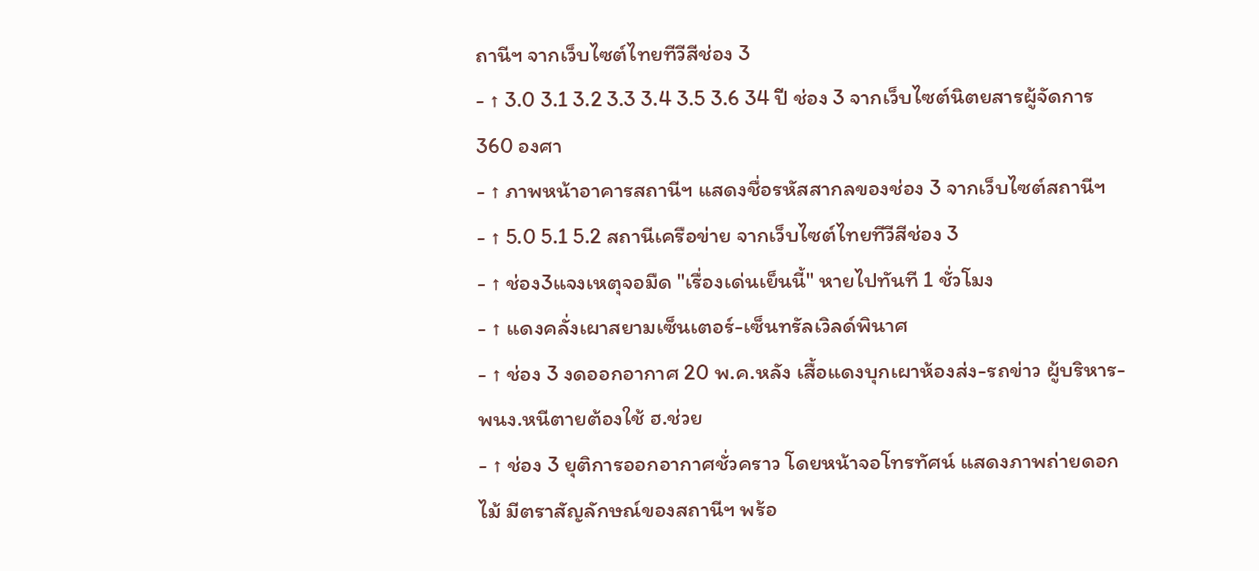ถานีฯ จากเว็บไซต์ไทยทีวีสีช่อง 3
- ↑ 3.0 3.1 3.2 3.3 3.4 3.5 3.6 34 ปี ช่อง 3 จากเว็บไซต์นิตยสารผู้จัดการ 360 องศา
- ↑ ภาพหน้าอาคารสถานีฯ แสดงชื่อรหัสสากลของช่อง 3 จากเว็บไซต์สถานีฯ
- ↑ 5.0 5.1 5.2 สถานีเครือข่าย จากเว็บไซต์ไทยทีวีสีช่อง 3
- ↑ ช่อง3แจงเหตุจอมืด "เรื่องเด่นเย็นนี้" หายไปทันที 1 ชั่วโมง
- ↑ แดงคลั่งเผาสยามเซ็นเตอร์-เซ็นทรัลเวิลด์พินาศ
- ↑ ช่อง 3 งดออกอากาศ 20 พ.ค.หลัง เสื้อแดงบุกเผาห้องส่ง-รถข่าว ผู้บริหาร-พนง.หนีตายต้องใช้ ฮ.ช่วย
- ↑ ช่อง 3 ยุติการออกอากาศชั่วคราว โดยหน้าจอโทรทัศน์ แสดงภาพถ่ายดอกไม้ มีตราสัญลักษณ์ของสถานีฯ พร้อ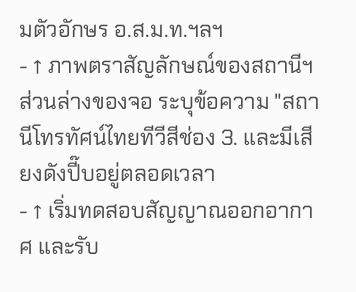มตัวอักษร อ.ส.ม.ท.ฯลฯ
- ↑ ภาพตราสัญลักษณ์ของสถานีฯ ส่วนล่างของจอ ระบุข้อความ "สถานีโทรทัศน์ไทยทีวีสีช่อง 3. และมีเสียงดังปี๊บอยู่ตลอดเวลา
- ↑ เริ่มทดสอบสัญญาณออกอากาศ และรับ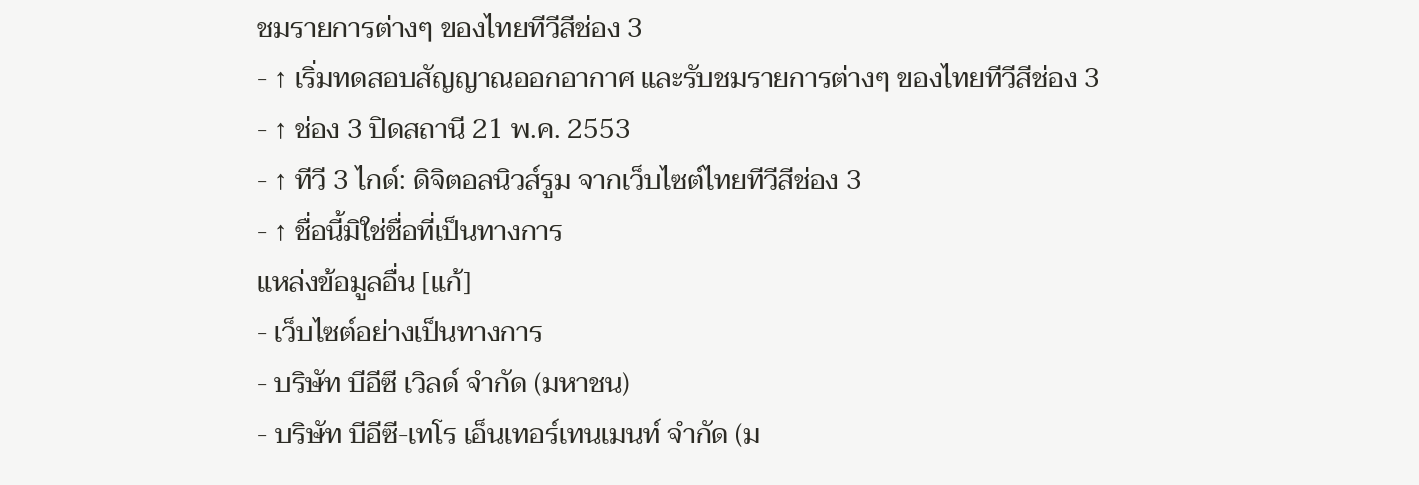ชมรายการต่างๆ ของไทยทีวีสีช่อง 3
- ↑ เริ่มทดสอบสัญญาณออกอากาศ และรับชมรายการต่างๆ ของไทยทีวีสีช่อง 3
- ↑ ช่อง 3 ปิดสถานี 21 พ.ค. 2553
- ↑ ทีวี 3 ไกด์: ดิจิตอลนิวส์รูม จากเว็บไซต์ไทยทีวีสีช่อง 3
- ↑ ชื่อนี้มิใช่ชื่อที่เป็นทางการ
แหล่งข้อมูลอื่น [แก้]
- เว็บไซต์อย่างเป็นทางการ
- บริษัท บีอีซี เวิลด์ จำกัด (มหาชน)
- บริษัท บีอีซี-เทโร เอ็นเทอร์เทนเมนท์ จำกัด (ม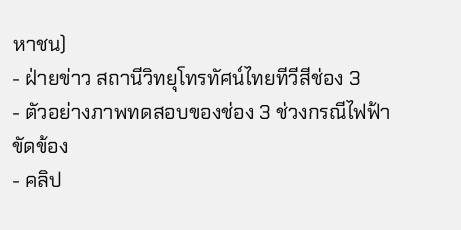หาชน)
- ฝ่ายข่าว สถานีวิทยุโทรทัศน์ไทยทีวีสีช่อง 3
- ตัวอย่างภาพทดสอบของช่อง 3 ช่วงกรณีไฟฟ้าขัดข้อง
- คลิป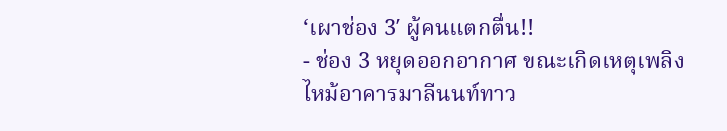‘เผาช่อง 3′ ผู้คนแตกตื่น!!
- ช่อง 3 หยุดออกอากาศ ขณะเกิดเหตุเพลิงไหม้อาคารมาลีนนท์ทาว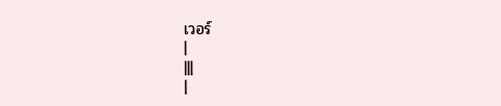เวอร์
|
|||
|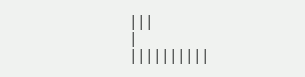|||
|
||||||||||